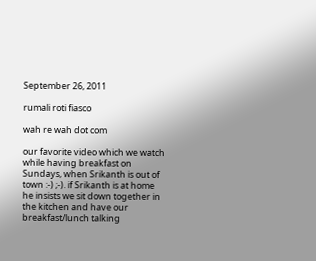September 26, 2011

rumali roti fiasco

wah re wah dot com

our favorite video which we watch while having breakfast on Sundays, when Srikanth is out of town :-) ;-). if Srikanth is at home he insists we sit down together in the kitchen and have our breakfast/lunch talking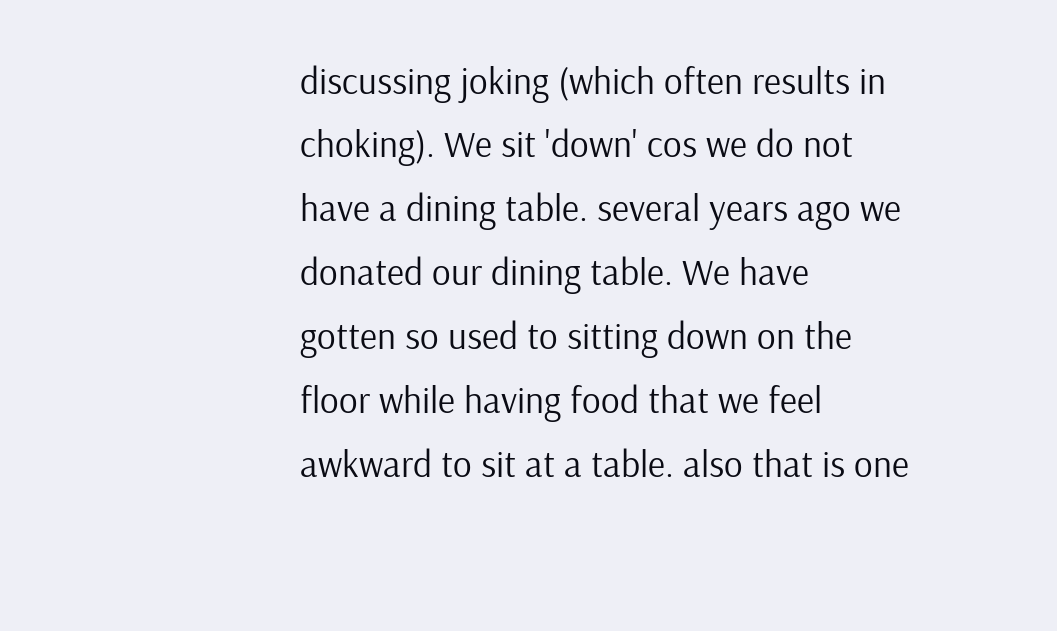discussing joking (which often results in choking). We sit 'down' cos we do not have a dining table. several years ago we donated our dining table. We have gotten so used to sitting down on the floor while having food that we feel awkward to sit at a table. also that is one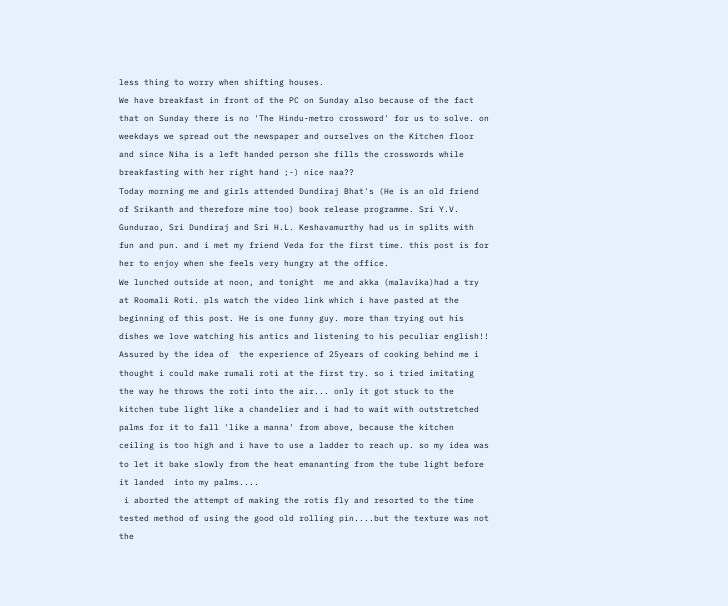less thing to worry when shifting houses.
We have breakfast in front of the PC on Sunday also because of the fact that on Sunday there is no 'The Hindu-metro crossword' for us to solve. on weekdays we spread out the newspaper and ourselves on the Kitchen floor and since Niha is a left handed person she fills the crosswords while breakfasting with her right hand ;-) nice naa??
Today morning me and girls attended Dundiraj Bhat's (He is an old friend of Srikanth and therefore mine too) book release programme. Sri Y.V. Gundurao, Sri Dundiraj and Sri H.L. Keshavamurthy had us in splits with fun and pun. and i met my friend Veda for the first time. this post is for her to enjoy when she feels very hungry at the office.
We lunched outside at noon, and tonight  me and akka (malavika)had a try at Roomali Roti. pls watch the video link which i have pasted at the beginning of this post. He is one funny guy. more than trying out his dishes we love watching his antics and listening to his peculiar english!!
Assured by the idea of  the experience of 25years of cooking behind me i thought i could make rumali roti at the first try. so i tried imitating the way he throws the roti into the air... only it got stuck to the kitchen tube light like a chandelier and i had to wait with outstretched palms for it to fall 'like a manna' from above, because the kitchen ceiling is too high and i have to use a ladder to reach up. so my idea was to let it bake slowly from the heat emananting from the tube light before it landed  into my palms....
 i aborted the attempt of making the rotis fly and resorted to the time tested method of using the good old rolling pin....but the texture was not the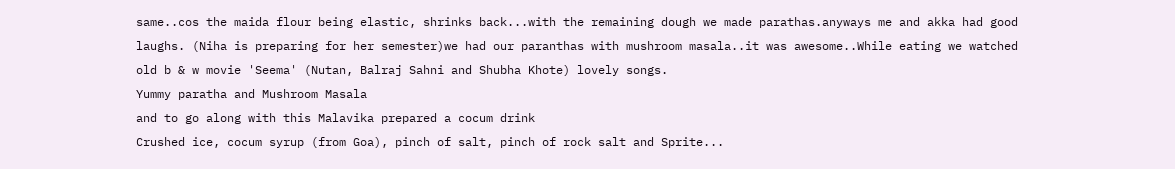same..cos the maida flour being elastic, shrinks back...with the remaining dough we made parathas.anyways me and akka had good laughs. (Niha is preparing for her semester)we had our paranthas with mushroom masala..it was awesome..While eating we watched old b & w movie 'Seema' (Nutan, Balraj Sahni and Shubha Khote) lovely songs.
Yummy paratha and Mushroom Masala
and to go along with this Malavika prepared a cocum drink
Crushed ice, cocum syrup (from Goa), pinch of salt, pinch of rock salt and Sprite...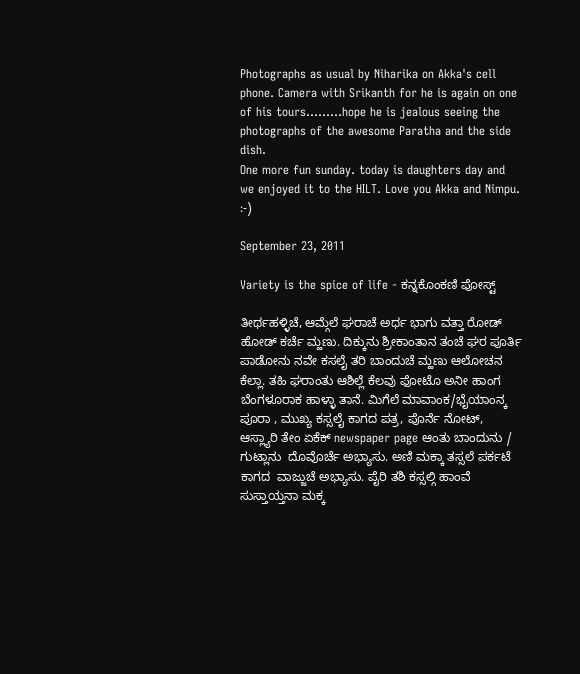Photographs as usual by Niharika on Akka's cell phone. Camera with Srikanth for he is again on one of his tours.........hope he is jealous seeing the photographs of the awesome Paratha and the side dish.
One more fun sunday. today is daughters day and we enjoyed it to the HILT. Love you Akka and Nimpu.
:-)

September 23, 2011

Variety is the spice of life - ಕನ್ನಕೊಂಕಣಿ ಪೋಸ್ಟ್

ತೀರ್ಥಹಳ್ಳಿಚೆ, ಆಮ್ಗೆಲೆ ಘರಾಚೆ ಅರ್ಧ ಭಾಗು ವತ್ತಾ ರೋಡ್ ಹೋಡ್ ಕರ್ಚೆ ಮ್ಹಣು. ದಿಕ್ಕುನು ಶ್ರೀಕಾಂತಾನ ತಂಚೆ ಘರ ಪೂರ್ತಿ ಪಾಡೋನು ನವೇ ಕಸಲೈ ತರಿ ಬಾಂದುಚೆ ಮ್ಹಣು ಆಲೋಚನ ಕೆಲ್ಲಾ. ತಹಿ ಘರಾಂತು ಆಶಿಲ್ಲೆ ಕೆಲವು ಫೋಟೊ ಅನೀ ಹಾಂಗ ಬೆಂಗಳೂರಾಕ ಹಾಳ್ಳಾ ತಾನೆ. ಮಿಗೆಲೆ ಮಾವಾಂಕ/ಭೈಯಾಂನ್ಕ ಪೂರಾ , ಮುಖ್ಯ ಕಸ್ಸಲೈ ಕಾಗದ ಪತ್ರ, ಪೊರ್ನೆ ನೋಟ್, ಆಸ್ಲ್ಯಾರಿ ತೇಂ ಏಕೆಕ್ newspaper page ಆಂತು ಬಾಂದುನು / ಗುಟ್ಲಾನು  ದೊವೊರ್ಚೆ ಅಭ್ಯಾಸು. ಅಣಿ ಮಕ್ಕಾ ತಸ್ಸಲೆ ಪರ್ಕಟೆ ಕಾಗದ  ವಾಜ್ಜುಚೆ ಅಭ್ಯಾಸು. ಪೈರಿ ತಶಿ ಕಸ್ಸಲ್ಗಿ ಹಾಂವೆ ಸುಸ್ತಾಯ್ತನಾ ಮಕ್ಕ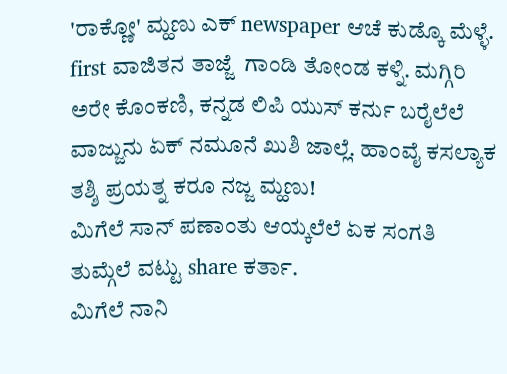'ರಾಕ್ಣೋ' ಮ್ಹಣು ಎಕ್ newspaper ಆಚೆ ಕುಡ್ಕೊ ಮೆಳ್ಳೆ. first ವಾಜಿತನ ತಾಜ್ಜೆ  ಗಾಂಡಿ ತೋಂಡ ಕಳ್ನಿ. ಮಗ್ಗಿರಿ ಅರೇ ಕೊಂಕಣಿ, ಕನ್ನಡ ಲಿಪಿ ಯುಸ್ ಕರ್ನು ಬರೈಲೆಲೆ ವಾಜ್ಜುನು ಏಕ್ ನಮೂನೆ ಖುಶಿ ಜಾಲ್ಲೆ. ಹಾಂವೈ ಕಸಲ್ಯಾಕ ತಶ್ಶಿ ಪ್ರಯತ್ನ ಕರೂ ನಜ್ಜ ಮ್ಹಣು!
ಮಿಗೆಲೆ ಸಾನ್ ಪಣಾಂತು ಆಯ್ಕಲೆಲೆ ಏಕ ಸಂಗತಿ ತುಮ್ಗೆಲೆ ವಟ್ಟು share ಕರ್ತಾ.
ಮಿಗೆಲೆ ನಾನಿ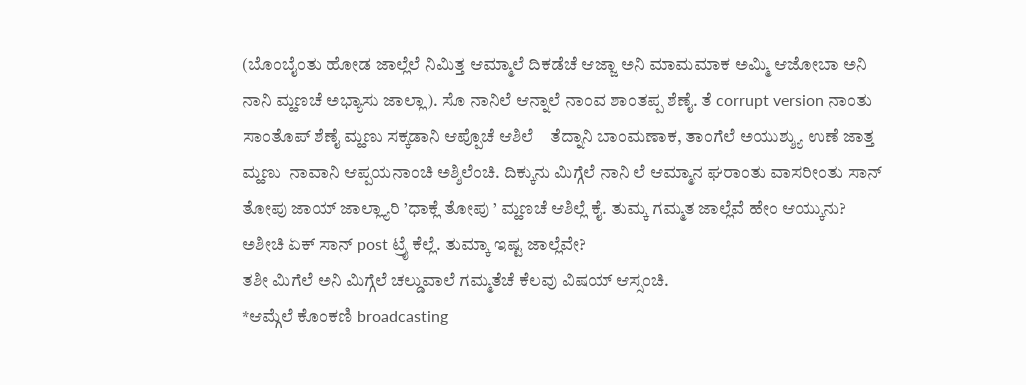(ಬೊಂಬೈಂತು ಹೋಡ ಜಾಲ್ಲೆಲೆ ನಿಮಿತ್ತ ಆಮ್ಮಾಲೆ ದಿಕಡೆಚೆ ಆಜ್ಜಾ ಅನಿ ಮಾಮಮಾಕ ಅಮ್ಮಿ ಆಜೋಬಾ ಅನಿ ನಾನಿ ಮ್ಹಣಚೆ ಅಭ್ಯಾಸು ಜಾಲ್ಲಾ). ಸೊ ನಾನಿಲೆ ಆನ್ನಾಲೆ ನಾಂವ ಶಾಂತಪ್ಪ ಶೆಣೈ. ತೆ corrupt version ನಾಂತು ಸಾಂತೊಪ್ ಶೆಣೈ ಮ್ಹಣು ಸಕ್ಕಡಾನಿ ಆಪ್ಪೊಚೆ ಆಶಿಲೆ    ತೆದ್ನಾನಿ ಬಾಂಮಣಾಕ, ತಾಂಗೆಲೆ ಅಯುಶ್ಶ್ಯು ಉಣೆ ಜಾತ್ತ ಮ್ಹಣು  ನಾವಾನಿ ಆಪ್ಪಯನಾಂಚಿ ಅಶ್ಶಿಲೆಂಚಿ. ದಿಕ್ಕುನು ಮಿಗ್ಗೆಲೆ ನಾನಿ ಲೆ ಆಮ್ಮಾನ ಘರಾಂತು ವಾಸರೀಂತು ಸಾನ್ ತೋಪು ಜಾಯ್ ಜಾಲ್ಲ್ಯಾರಿ ’ಧಾಕ್ಲೆ ತೋಪು ’ ಮ್ಹಣಚೆ ಆಶಿಲ್ಲೆ ಕೈ. ತುಮ್ಕ ಗಮ್ಮತ ಜಾಲ್ಲೆವೆ ಹೇಂ ಆಯ್ಕುನು?
ಅಶೀಚಿ ಏಕ್ ಸಾನ್ post ಟ್ರೈ ಕೆಲ್ಲೆ. ತುಮ್ಕಾ ಇಷ್ಟ ಜಾಲ್ಲೆವೇ?
ತಶೀ ಮಿಗೆಲೆ ಅನಿ ಮಿಗ್ಗೆಲೆ ಚಲ್ಡುವಾಲೆ ಗಮ್ಮತೆಚೆ ಕೆಲವು ವಿಷಯ್ ಆಸ್ಸಂಚಿ.
*ಆಮ್ಗೆಲೆ ಕೊಂಕಣಿ broadcasting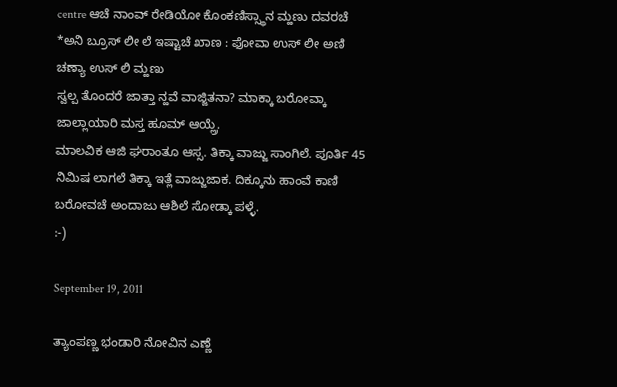centre ಆಚೆ ನಾಂವ್ ರೇಡಿಯೋ ಕೊಂಕಣಿಸ್ಸ್ಥಾನ ಮ್ಹಣು ದವರಚೆ
*ಅನಿ ಬ್ರೂಸ್ ಲೀ ಲೆ ಇಷ್ಟಾಚೆ ಖಾಣ : ಫೋವಾ ಉಸ್ ಲೀ ಅಣಿ ಚಣ್ಯಾ ಉಸ್ ಲಿ ಮ್ಹಣು
ಸ್ವಲ್ಪ ತೊಂದರೆ ಜಾತ್ತಾ ನ್ಹವೆ ವಾಜ್ಜಿತನಾ? ಮಾಕ್ಕಾ ಬರೋವ್ಕಾ ಜಾಲ್ಲಾಯಾರಿ ಮಸ್ತ ಹೂಮ್ ಆಯ್ಲ್ರೆ.
ಮಾಲವಿಕ ಆಜಿ ಘರಾಂತೂ ಆಸ್ಸ. ತಿಕ್ಕಾ ವಾಜ್ಜು ಸಾಂಗಿಲೆ. ಪೂರ್ತಿ 45 ನಿಮಿಷ ಲಾಗಲೆ ತಿಕ್ಕಾ ಇತ್ಲೆ ವಾಜ್ಜುಜಾಕ. ದಿಕ್ಕೂನು ಹಾಂವೆ ಕಾಣಿ ಬರೋವಚೆ ಅಂದಾಜು ಆಶಿಲೆ ಸೋಡ್ಕಾ ಪಳ್ಳೆ.
:-)

September 19, 2011

ತ್ಯಾಂಪಣ್ಣ ಭಂಡಾರಿ ನೋವಿನ ಎಣ್ಣೆ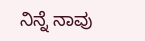ನಿನ್ನೆ ನಾವು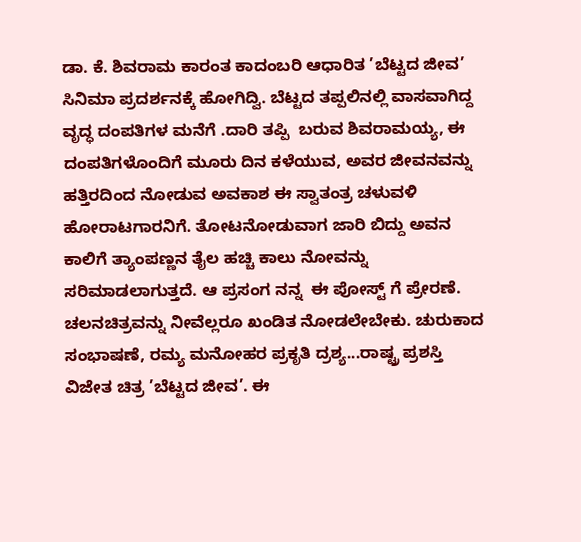ಡಾ. ಕೆ. ಶಿವರಾಮ ಕಾರಂತ ಕಾದಂಬರಿ ಆಧಾರಿತ ’ಬೆಟ್ಟದ ಜೀವ’ ಸಿನಿಮಾ ಪ್ರದರ್ಶನಕ್ಕೆ ಹೋಗಿದ್ವಿ. ಬೆಟ್ಟದ ತಪ್ಪಲಿನಲ್ಲಿ ವಾಸವಾಗಿದ್ದ ವೃದ್ಧ ದಂಪತಿಗಳ ಮನೆಗೆ .ದಾರಿ ತಪ್ಪಿ  ಬರುವ ಶಿವರಾಮಯ್ಯ, ಈ ದಂಪತಿಗಳೊಂದಿಗೆ ಮೂರು ದಿನ ಕಳೆಯುವ, ಅವರ ಜೀವನವನ್ನು ಹತ್ತಿರದಿಂದ ನೋಡುವ ಅವಕಾಶ ಈ ಸ್ವಾತಂತ್ರ ಚಳುವಳಿ ಹೋರಾಟಗಾರನಿಗೆ. ತೋಟನೋಡುವಾಗ ಜಾರಿ ಬಿದ್ದು ಅವನ ಕಾಲಿಗೆ ತ್ಯಾಂಪಣ್ಣನ ತೈಲ ಹಚ್ಚಿ ಕಾಲು ನೋವನ್ನು ಸರಿಮಾಡಲಾಗುತ್ತದೆ. ಆ ಪ್ರಸಂಗ ನನ್ನ  ಈ ಪೋಸ್ಟ್ ಗೆ ಪ್ರೇರಣೆ. ಚಲನಚಿತ್ರವನ್ನು ನೀವೆಲ್ಲರೂ ಖಂಡಿತ ನೋಡಲೇಬೇಕು. ಚುರುಕಾದ ಸಂಭಾಷಣೆ, ರಮ್ಯ ಮನೋಹರ ಪ್ರಕೃತಿ ದ್ರಶ್ಯ...ರಾಷ್ಟ್ರ ಪ್ರಶಸ್ತಿ ವಿಜೇತ ಚಿತ್ರ ’ಬೆಟ್ಟದ ಜೀವ’. ಈ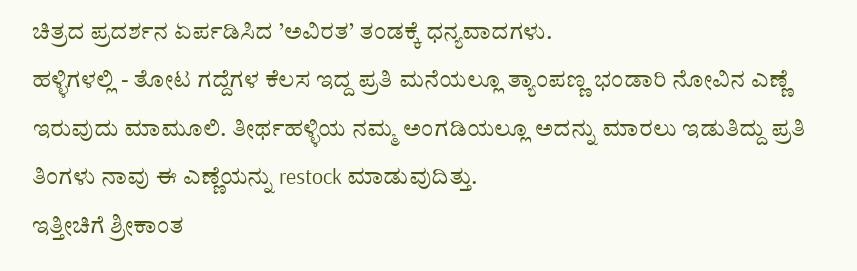ಚಿತ್ರದ ಪ್ರದರ್ಶನ ಏರ್ಪಡಿಸಿದ ’ಅವಿರತ’ ತಂಡಕ್ಕೆ ಧನ್ಯವಾದಗಳು.
ಹಳ್ಳಿಗಳಲ್ಲಿ - ತೋಟ ಗದ್ದೆಗಳ ಕೆಲಸ ಇದ್ದ ಪ್ರತಿ ಮನೆಯಲ್ಲೂ ತ್ಯಾಂಪಣ್ಣ ಭಂಡಾರಿ ನೋವಿನ ಎಣ್ಣೆ ಇರುವುದು ಮಾಮೂಲಿ. ತೀರ್ಥಹಳ್ಳಿಯ ನಮ್ಮ ಅಂಗಡಿಯಲ್ಲೂ ಅದನ್ನು ಮಾರಲು ಇಡುತಿದ್ದು ಪ್ರತಿ ತಿಂಗಳು ನಾವು ಈ ಎಣ್ಣೆಯನ್ನು restock ಮಾಡುವುದಿತ್ತು.
ಇತ್ತೀಚಿಗೆ ಶ್ರೀಕಾಂತ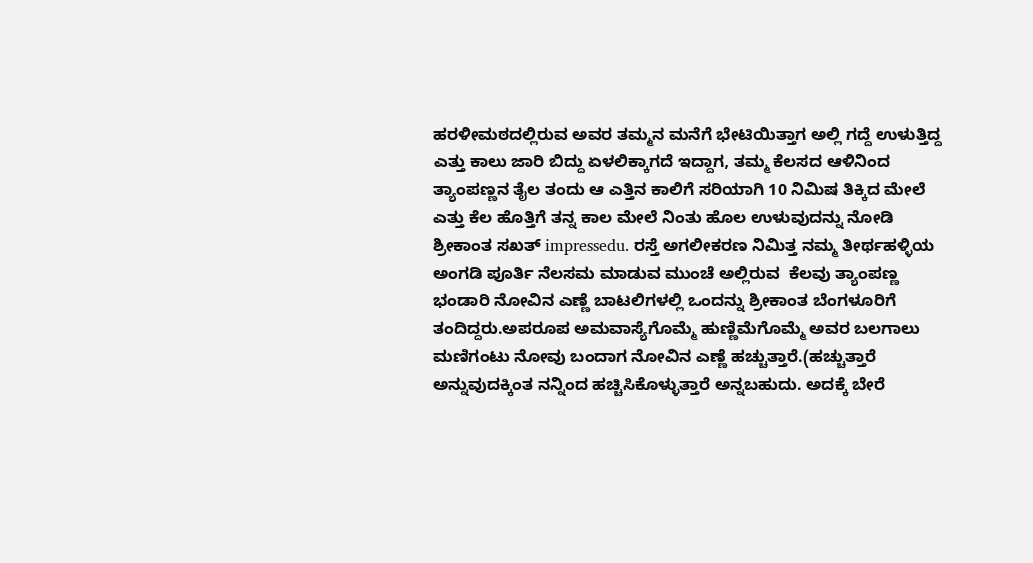ಹರಳೀಮಠದಲ್ಲಿರುವ ಅವರ ತಮ್ಮನ ಮನೆಗೆ ಭೇಟಿಯಿತ್ತಾಗ ಅಲ್ಲಿ ಗದ್ದೆ ಉಳುತ್ತಿದ್ದ ಎತ್ತು ಕಾಲು ಜಾರಿ ಬಿದ್ದು ಏಳಲಿಕ್ಕಾಗದೆ ಇದ್ದಾಗ, ತಮ್ಮ ಕೆಲಸದ ಆಳಿನಿಂದ ತ್ಯಾಂಪಣ್ಣನ ತೈಲ ತಂದು ಆ ಎತ್ತಿನ ಕಾಲಿಗೆ ಸರಿಯಾಗಿ 10 ನಿಮಿಷ ತಿಕ್ಕಿದ ಮೇಲೆ ಎತ್ತು ಕೆಲ ಹೊತ್ತಿಗೆ ತನ್ನ ಕಾಲ ಮೇಲೆ ನಿಂತು ಹೊಲ ಉಳುವುದನ್ನು ನೋಡಿ ಶ್ರೀಕಾಂತ ಸಖತ್ impressedu. ರಸ್ತೆ ಅಗಲೀಕರಣ ನಿಮಿತ್ತ ನಮ್ಮ ತೀರ್ಥಹಳ್ಳಿಯ ಅಂಗಡಿ ಪೂರ್ತಿ ನೆಲಸಮ ಮಾಡುವ ಮುಂಚೆ ಅಲ್ಲಿರುವ  ಕೆಲವು ತ್ಯಾಂಪಣ್ಣ ಭಂಡಾರಿ ನೋವಿನ ಎಣ್ಣೆ ಬಾಟಲಿಗಳಲ್ಲಿ ಒಂದನ್ನು ಶ್ರೀಕಾಂತ ಬೆಂಗಳೂರಿಗೆ ತಂದಿದ್ದರು.ಅಪರೂಪ ಅಮವಾಸ್ಯೆಗೊಮ್ಮೆ ಹುಣ್ಣಿಮೆಗೊಮ್ಮೆ ಅವರ ಬಲಗಾಲು ಮಣಿಗಂಟು ನೋವು ಬಂದಾಗ ನೋವಿನ ಎಣ್ಣೆ ಹಚ್ಚುತ್ತಾರೆ.(ಹಚ್ಚುತ್ತಾರೆ ಅನ್ನುವುದಕ್ಕಿಂತ ನನ್ನಿಂದ ಹಚ್ಚಿಸಿಕೊಳ್ಳುತ್ತಾರೆ ಅನ್ನಬಹುದು. ಅದಕ್ಕೆ ಬೇರೆ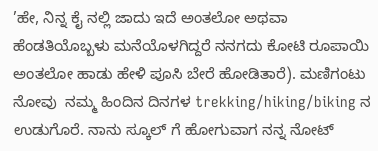’ಹೇ, ನಿನ್ನ ಕೈ ನಲ್ಲಿ ಜಾದು ಇದೆ ಅಂತಲೋ ಅಥವಾ ಹೆಂಡತಿಯೊಬ್ಬಳು ಮನೆಯೊಳಗಿದ್ದರೆ ನನಗದು ಕೋಟಿ ರೂಪಾಯಿ ಅಂತಲೋ ಹಾಡು ಹೇಳಿ ಪೂಸಿ ಬೇರೆ ಹೋಡಿತಾರೆ). ಮಣಿಗಂಟು ನೋವು  ನಮ್ಮ ಹಿಂದಿನ ದಿನಗಳ trekking/hiking/biking ನ ಉಡುಗೊರೆ. ನಾನು ಸ್ಕೂಲ್ ಗೆ ಹೋಗುವಾಗ ನನ್ನ ನೋಟ್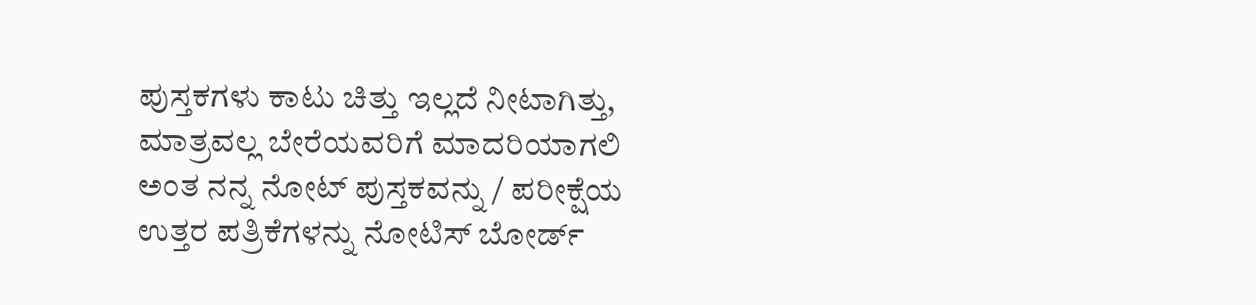ಪುಸ್ತಕಗಳು ಕಾಟು ಚಿತ್ತು ಇಲ್ಲದೆ ನೀಟಾಗಿತ್ತು, ಮಾತ್ರವಲ್ಲ ಬೇರೆಯವರಿಗೆ ಮಾದರಿಯಾಗಲಿ ಅಂತ ನನ್ನ ನೋಟ್ ಪುಸ್ತಕವನ್ನು / ಪರೀಕ್ಷೆಯ ಉತ್ತರ ಪತ್ರಿಕೆಗಳನ್ನು ನೋಟಿಸ್ ಬೋರ್ಡ್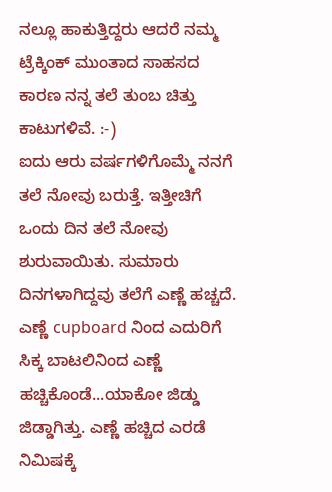ನಲ್ಲೂ ಹಾಕುತ್ತಿದ್ದರು ಆದರೆ ನಮ್ಮ ಟ್ರೆಕ್ಕಿಂಕ್ ಮುಂತಾದ ಸಾಹಸದ ಕಾರಣ ನನ್ನ ತಲೆ ತುಂಬ ಚಿತ್ತು ಕಾಟುಗಳಿವೆ. :-)
ಐದು ಆರು ವರ್ಷಗಳಿಗೊಮ್ಮೆ ನನಗೆ ತಲೆ ನೋವು ಬರುತ್ತೆ. ಇತ್ತೀಚಿಗೆ ಒಂದು ದಿನ ತಲೆ ನೋವು ಶುರುವಾಯಿತು. ಸುಮಾರು ದಿನಗಳಾಗಿದ್ದವು ತಲೆಗೆ ಎಣ್ಣೆ ಹಚ್ಚದೆ. ಎಣ್ಣೆ cupboard ನಿಂದ ಎದುರಿಗೆ ಸಿಕ್ಕ ಬಾಟಲಿನಿಂದ ಎಣ್ಣೆ ಹಚ್ಚಿಕೊಂಡೆ...ಯಾಕೋ ಜಿಡ್ಡು ಜಿಡ್ಡಾಗಿತ್ತು. ಎಣ್ಣೆ ಹಚ್ಚಿದ ಎರಡೆ ನಿಮಿಷಕ್ಕೆ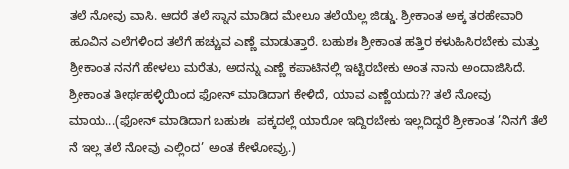ತಲೆ ನೋವು ವಾಸಿ. ಆದರೆ ತಲೆ ಸ್ನಾನ ಮಾಡಿದ ಮೇಲೂ ತಲೆಯೆಲ್ಲ ಜಿಡ್ಡು. ಶ್ರೀಕಾಂತ ಅಕ್ಕ ತರಹೇವಾರಿ ಹೂವಿನ ಎಲೆಗಳಿಂದ ತಲೆಗೆ ಹಚ್ಚುವ ಎಣ್ಣೆ ಮಾಡುತ್ತಾರೆ. ಬಹುಶಃ ಶ್ರೀಕಾಂತ ಹತ್ತಿರ ಕಳುಹಿಸಿರಬೇಕು ಮತ್ತು ಶ್ರೀಕಾಂತ ನನಗೆ ಹೇಳಲು ಮರೆತು, ಅದನ್ನು ಎಣ್ಣೆ ಕಪಾಟಿನಲ್ಲಿ ಇಟ್ಟಿರಬೇಕು ಅಂತ ನಾನು ಅಂದಾಜಿಸಿದೆ. ಶ್ರೀಕಾಂತ ತೀರ್ಥಹಳ್ಳಿಯಿಂದ ಫೋನ್ ಮಾಡಿದಾಗ ಕೇಳಿದೆ, ಯಾವ ಎಣ್ಣೆಯದು?? ತಲೆ ನೋವು ಮಾಯ...(ಫೋನ್ ಮಾಡಿದಾಗ ಬಹುಶಃ  ಪಕ್ಕದಲ್ಲೆ ಯಾರೋ ಇದ್ದಿರಬೇಕು ಇಲ್ಲದಿದ್ದರೆ ಶ್ರೀಕಾಂತ ’ನಿನಗೆ ತೆಲೆ ನೆ ಇಲ್ಲ ತಲೆ ನೋವು ಎಲ್ಲಿಂದ’ ಅಂತ ಕೇಳೋವ್ರು.)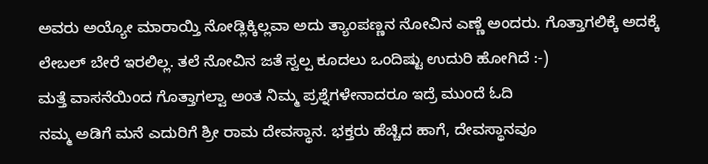ಅವರು ಅಯ್ಯೋ ಮಾರಾಯ್ತಿ ನೋಡ್ಲಿಕ್ಕಿಲ್ಲವಾ ಅದು ತ್ಯಾಂಪಣ್ಣನ ನೋವಿನ ಎಣ್ಣೆ ಅಂದರು. ಗೊತ್ತಾಗಲಿಕ್ಕೆ ಅದಕ್ಕೆ ಲೇಬಲ್ ಬೇರೆ ಇರಲಿಲ್ಲ. ತಲೆ ನೋವಿನ ಜತೆ ಸ್ವಲ್ಪ ಕೂದಲು ಒಂದಿಷ್ಟು ಉದುರಿ ಹೋಗಿದೆ :-)
ಮತ್ತೆ ವಾಸನೆಯಿಂದ ಗೊತ್ತಾಗಲ್ವಾ ಅಂತ ನಿಮ್ಮ ಪ್ರಶ್ನೆಗಳೇನಾದರೂ ಇದ್ರೆ ಮುಂದೆ ಓದಿ
ನಮ್ಮ ಅಡಿಗೆ ಮನೆ ಎದುರಿಗೆ ಶ್ರೀ ರಾಮ ದೇವಸ್ಥಾನ. ಭಕ್ತರು ಹೆಚ್ಚಿದ ಹಾಗೆ, ದೇವಸ್ಥಾನವೂ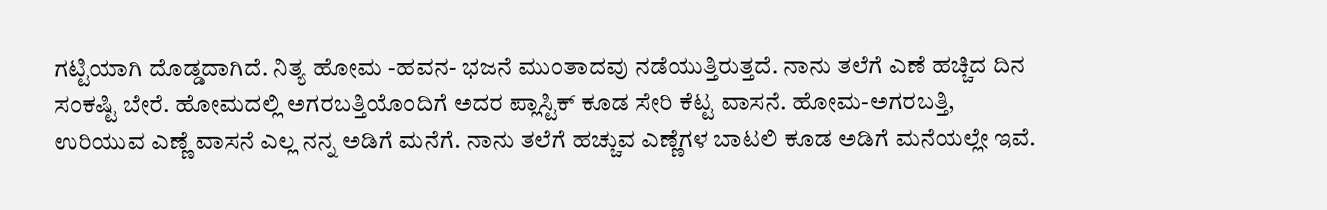ಗಟ್ಟಿಯಾಗಿ ದೊಡ್ಡದಾಗಿದೆ. ನಿತ್ಯ ಹೋಮ -ಹವನ- ಭಜನೆ ಮುಂತಾದವು ನಡೆಯುತ್ತಿರುತ್ತದೆ. ನಾನು ತಲೆಗೆ ಎಣೆ ಹಚ್ಚಿದ ದಿನ ಸಂಕಷ್ಟಿ ಬೇರೆ. ಹೋಮದಲ್ಲಿ ಅಗರಬತ್ತಿಯೊಂದಿಗೆ ಅದರ ಪ್ಲಾಸ್ಟಿಕ್ ಕೂಡ ಸೇರಿ ಕೆಟ್ಟ ವಾಸನೆ. ಹೋಮ-ಅಗರಬತ್ತಿ, ಉರಿಯುವ ಎಣ್ಣೆ ವಾಸನೆ ಎಲ್ಲ ನನ್ನ ಅಡಿಗೆ ಮನೆಗೆ. ನಾನು ತಲೆಗೆ ಹಚ್ಚುವ ಎಣ್ಣೆಗಳ ಬಾಟಲಿ ಕೂಡ ಅಡಿಗೆ ಮನೆಯಲ್ಲೇ ಇವೆ.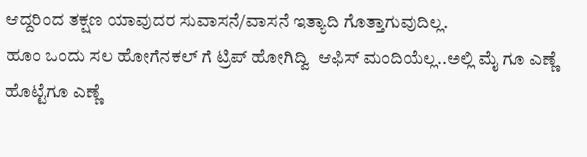ಆದ್ದರಿಂದ ತಕ್ಷಣ ಯಾವುದರ ಸುವಾಸನೆ/ವಾಸನೆ ಇತ್ಯಾದಿ ಗೊತ್ತಾಗುವುದಿಲ್ಲ.
ಹೂಂ ಒಂದು ಸಲ ಹೋಗೆನಕಲ್ ಗೆ ಟ್ರಿಪ್ ಹೋಗಿದ್ವಿ  ಆಫಿಸ್ ಮಂದಿಯೆಲ್ಲ..ಅಲ್ಲಿ ಮೈ ಗೂ ಎಣ್ಣೆ ಹೊಟ್ಟೆಗೂ ಎಣ್ಣೆ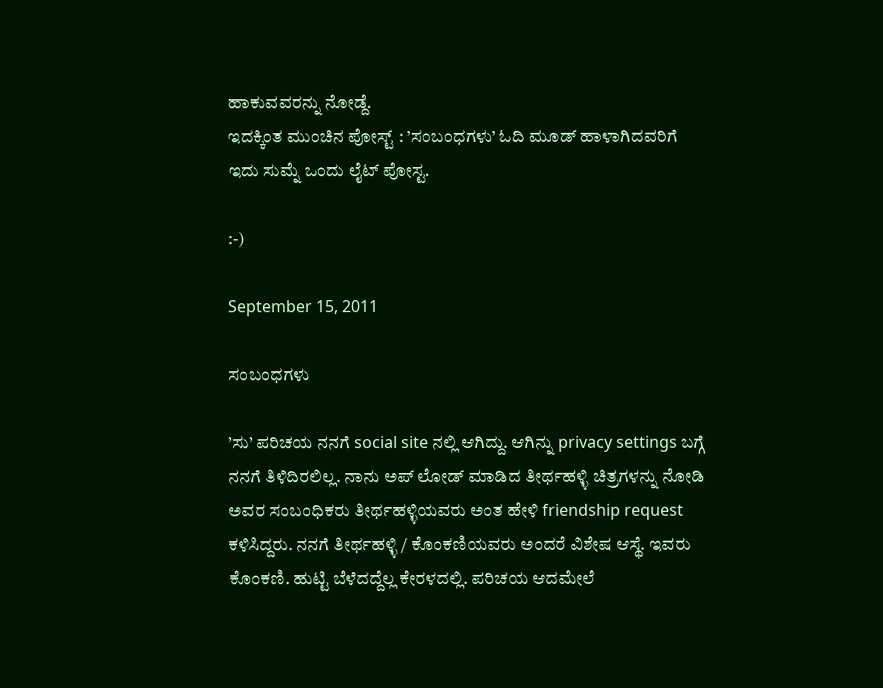ಹಾಕುವವರನ್ನು ನೋಡ್ದೆ.
ಇದಕ್ಕಿಂತ ಮುಂಚಿನ ಪೋಸ್ಟ್ : ’ಸಂಬಂಧಗಳು’ ಓದಿ ಮೂಡ್ ಹಾಳಾಗಿದವರಿಗೆ ಇದು ಸುಮ್ನೆ ಒಂದು ಲೈಟ್ ಪೋಸ್ಟ.

:-)

September 15, 2011

ಸಂಬಂಧಗಳು

’ಸು’ ಪರಿಚಯ ನನಗೆ social site ನಲ್ಲಿ ಆಗಿದ್ದು. ಆಗಿನ್ನು privacy settings ಬಗ್ಗೆ ನನಗೆ ತಿಳಿದಿರಲಿಲ್ಲ. ನಾನು ಅಪ್ ಲೋಡ್ ಮಾಡಿದ ತೀರ್ಥಹಳ್ಳಿ ಚಿತ್ರಗಳನ್ನು ನೋಡಿ ಅವರ ಸಂಬಂಧಿಕರು ತೀರ್ಥಹಳ್ಳಿಯವರು ಅಂತ ಹೇಳಿ friendship request ಕಳಿಸಿದ್ದರು. ನನಗೆ ತೀರ್ಥಹಳ್ಳಿ / ಕೊಂಕಣಿಯವರು ಅಂದರೆ ವಿಶೇಷ ಆಸ್ಥೆ. ಇವರು ಕೊಂಕಣಿ. ಹುಟ್ಟಿ ಬೆಳೆದದ್ದೆಲ್ಲ ಕೇರಳದಲ್ಲಿ. ಪರಿಚಯ ಆದಮೇಲೆ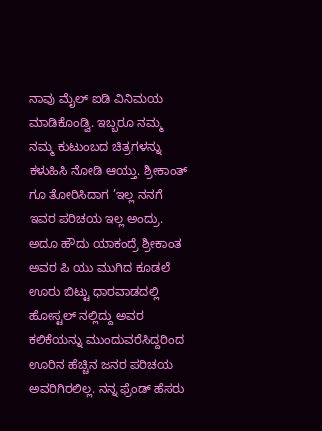ನಾವು ಮೈಲ್ ಐಡಿ ವಿನಿಮಯ ಮಾಡಿಕೊಂಡ್ವಿ. ಇಬ್ಬರೂ ನಮ್ಮ ನಮ್ಮ ಕುಟುಂಬದ ಚಿತ್ರಗಳನ್ನು ಕಳುಹಿಸಿ ನೋಡಿ ಆಯ್ತು. ಶ್ರೀಕಾಂತ್ ಗೂ ತೋರಿಸಿದಾಗ ’ಇಲ್ಲ ನನಗೆ ಇವರ ಪರಿಚಯ ಇಲ್ಲ ಅಂದ್ರು. ಅದೂ ಹೌದು ಯಾಕಂದ್ರೆ ಶ್ರೀಕಾಂತ ಅವರ ಪಿ ಯು ಮುಗಿದ ಕೂಡಲೆ ಊರು ಬಿಟ್ಟು ಧಾರವಾಡದಲ್ಲಿ ಹೋಸ್ಟಲ್ ನಲ್ಲಿದ್ದು ಅವರ ಕಲಿಕೆಯನ್ನು ಮುಂದುವರೆಸಿದ್ದರಿಂದ ಊರಿನ ಹೆಚ್ಚಿನ ಜನರ ಪರಿಚಯ ಅವರಿಗಿರಲಿಲ್ಲ. ನನ್ನ ಫ್ರೆಂಡ್ ಹೆಸರು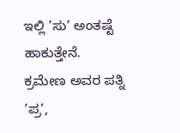ಇಲ್ಲಿ ’ಸು’ ಅಂತಷ್ಟೆ ಹಾಕುತ್ತೇನೆ. ಕ್ರಮೇಣ ಅವರ ಪತ್ನಿ ’ಪ್ರ’,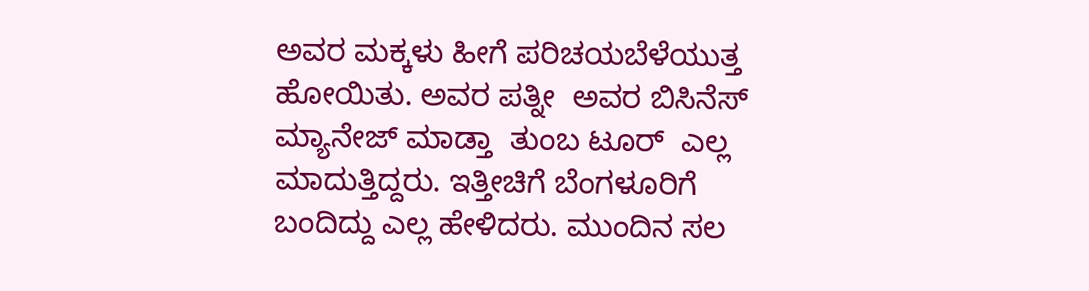ಅವರ ಮಕ್ಕಳು ಹೀಗೆ ಪರಿಚಯಬೆಳೆಯುತ್ತ ಹೋಯಿತು. ಅವರ ಪತ್ನೀ  ಅವರ ಬಿಸಿನೆಸ್ ಮ್ಯಾನೇಜ್ ಮಾಡ್ತಾ  ತುಂಬ ಟೂರ್  ಎಲ್ಲ ಮಾದುತ್ತಿದ್ದರು. ಇತ್ತೀಚಿಗೆ ಬೆಂಗಳೂರಿಗೆ ಬಂದಿದ್ದು ಎಲ್ಲ ಹೇಳಿದರು. ಮುಂದಿನ ಸಲ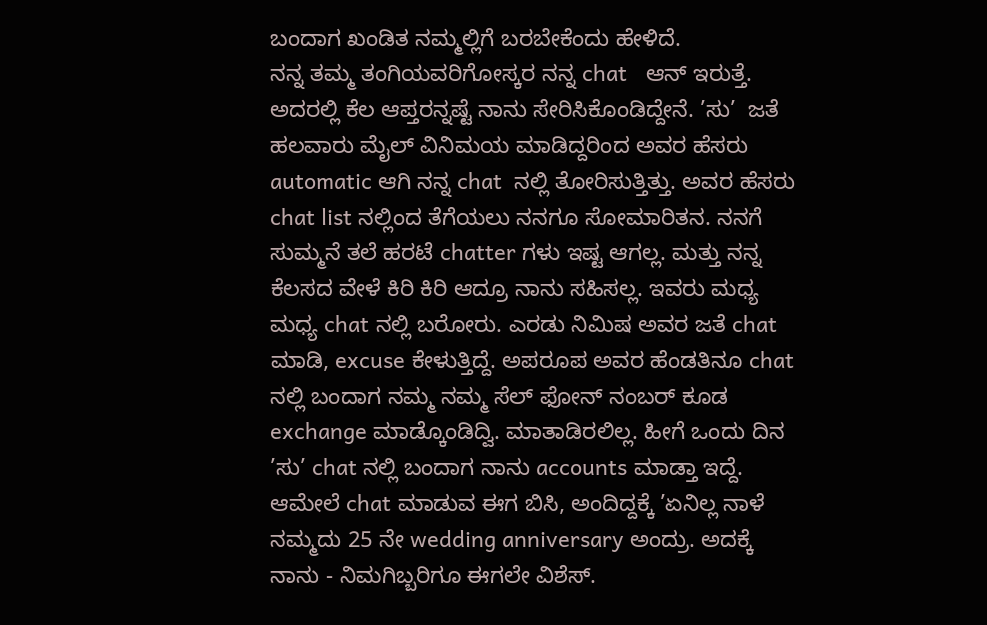ಬಂದಾಗ ಖಂಡಿತ ನಮ್ಮಲ್ಲಿಗೆ ಬರಬೇಕೆಂದು ಹೇಳಿದೆ.
ನನ್ನ ತಮ್ಮ ತಂಗಿಯವರಿಗೋಸ್ಕರ ನನ್ನ chat   ಆನ್ ಇರುತ್ತೆ. ಅದರಲ್ಲಿ ಕೆಲ ಆಪ್ತರನ್ನಷ್ಟೆ ನಾನು ಸೇರಿಸಿಕೊಂಡಿದ್ದೇನೆ. ’ಸು’  ಜತೆ ಹಲವಾರು ಮೈಲ್ ವಿನಿಮಯ ಮಾಡಿದ್ದರಿಂದ ಅವರ ಹೆಸರು automatic ಆಗಿ ನನ್ನ chat  ನಲ್ಲಿ ತೋರಿಸುತ್ತಿತ್ತು. ಅವರ ಹೆಸರು chat list ನಲ್ಲಿಂದ ತೆಗೆಯಲು ನನಗೂ ಸೋಮಾರಿತನ. ನನಗೆ ಸುಮ್ಮನೆ ತಲೆ ಹರಟೆ chatter ಗಳು ಇಷ್ಟ ಆಗಲ್ಲ. ಮತ್ತು ನನ್ನ ಕೆಲಸದ ವೇಳೆ ಕಿರಿ ಕಿರಿ ಆದ್ರೂ ನಾನು ಸಹಿಸಲ್ಲ. ಇವರು ಮಧ್ಯ ಮಧ್ಯ chat ನಲ್ಲಿ ಬರೋರು. ಎರಡು ನಿಮಿಷ ಅವರ ಜತೆ chat ಮಾಡಿ, excuse ಕೇಳುತ್ತಿದ್ದೆ. ಅಪರೂಪ ಅವರ ಹೆಂಡತಿನೂ chat ನಲ್ಲಿ ಬಂದಾಗ ನಮ್ಮ ನಮ್ಮ ಸೆಲ್ ಫೋನ್ ನಂಬರ್ ಕೂಡ exchange ಮಾಡ್ಕೊಂಡಿದ್ವಿ. ಮಾತಾಡಿರಲಿಲ್ಲ. ಹೀಗೆ ಒಂದು ದಿನ ’ಸು’ chat ನಲ್ಲಿ ಬಂದಾಗ ನಾನು accounts ಮಾಡ್ತಾ ಇದ್ದೆ. ಆಮೇಲೆ chat ಮಾಡುವ ಈಗ ಬಿಸಿ, ಅಂದಿದ್ದಕ್ಕೆ ’ಏನಿಲ್ಲ ನಾಳೆ ನಮ್ಮದು 25 ನೇ wedding anniversary ಅಂದ್ರು. ಅದಕ್ಕೆ ನಾನು - ನಿಮಗಿಬ್ಬರಿಗೂ ಈಗಲೇ ವಿಶೆಸ್.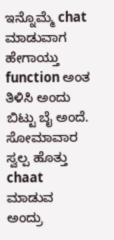ಇನ್ನೊಮ್ಮೆ chat ಮಾಡುವಾಗ ಹೇಗಾಯ್ತು function ಅಂತ ತಿಳಿಸಿ ಅಂದು ಬಿಟ್ಟು ಬೈ ಅಂದೆ. ಸೋಮಾವಾರ ಸ್ವಲ್ಪ ಹೊತ್ತು chaat ಮಾಡುವ ಅಂದ್ರು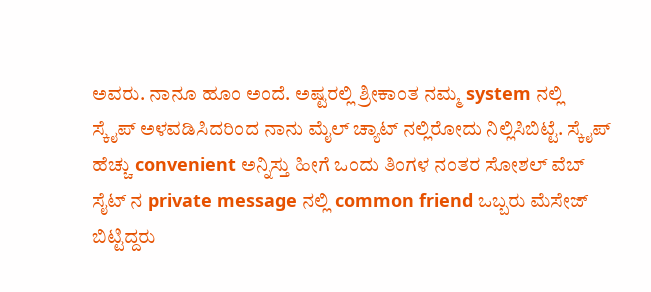ಅವರು. ನಾನೂ ಹೂಂ ಅಂದೆ. ಅಷ್ಟರಲ್ಲಿ ಶ್ರೀಕಾಂತ ನಮ್ಮ system ನಲ್ಲಿ ಸ್ಕೈಪ್ ಅಳವಡಿಸಿದರಿಂದ ನಾನು ಮೈಲ್ ಚ್ಯಾಟ್ ನಲ್ಲಿರೋದು ನಿಲ್ಲಿಸಿಬಿಟ್ಟೆ. ಸ್ಕೈಪ್ ಹೆಚ್ಚು convenient ಅನ್ನಿಸ್ತು ಹೀಗೆ ಒಂದು ತಿಂಗಳ ನಂತರ ಸೋಶಲ್ ವೆಬ್ ಸೈಟ್ ನ private message ನಲ್ಲಿ common friend ಒಬ್ಬರು ಮೆಸೇಜ್ ಬಿಟ್ಟಿದ್ದರು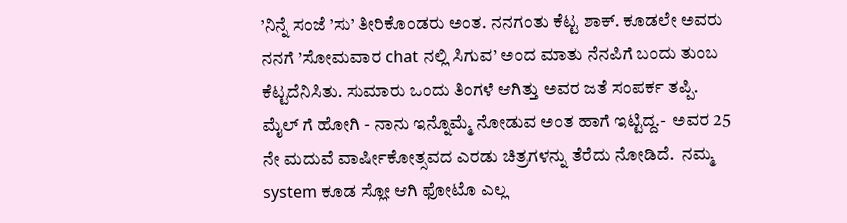’ನಿನ್ನೆ ಸಂಜೆ ’ಸು’ ತೀರಿಕೊಂಡರು ಅಂತ. ನನಗಂತು ಕೆಟ್ಟ ಶಾಕ್. ಕೂಡಲೇ ಅವರು ನನಗೆ ’ಸೋಮವಾರ chat ನಲ್ಲಿ ಸಿಗುವ’ ಅಂದ ಮಾತು ನೆನಪಿಗೆ ಬಂದು ತುಂಬ ಕೆಟ್ಟದೆನಿಸಿತು. ಸುಮಾರು ಒಂದು ತಿಂಗಳೆ ಆಗಿತ್ತು ಅವರ ಜತೆ ಸಂಪರ್ಕ ತಪ್ಪಿ.
ಮೈಲ್ ಗೆ ಹೋಗಿ - ನಾನು ಇನ್ನೊಮ್ಮೆ ನೋಡುವ ಅಂತ ಹಾಗೆ ಇಟ್ಟಿದ್ದ.-  ಅವರ 25 ನೇ ಮದುವೆ ವಾರ್ಷೀಕೋತ್ಸವದ ಎರಡು ಚಿತ್ರಗಳನ್ನು ತೆರೆದು ನೋಡಿದೆ.  ನಮ್ಮ system ಕೂಡ ಸ್ಲೋ ಆಗಿ ಫೋಟೊ ಎಲ್ಲ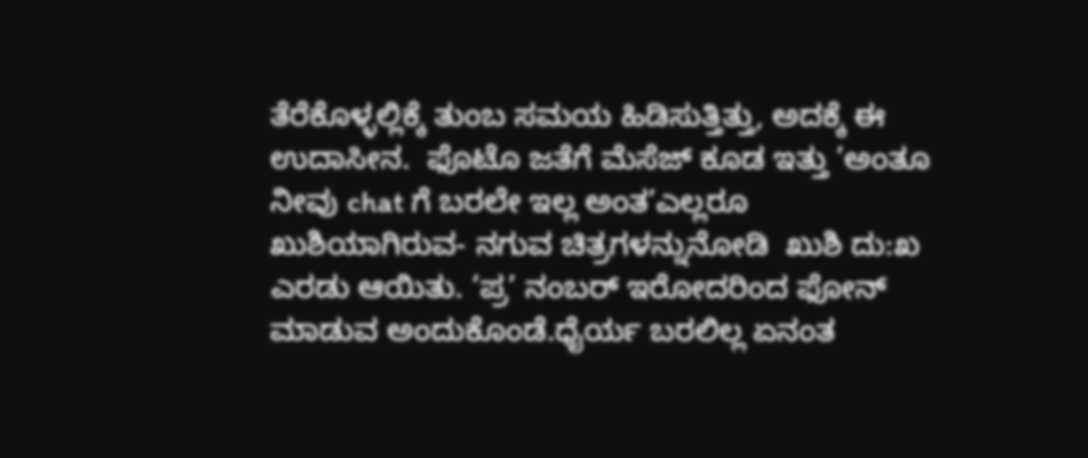ತೆರೆಕೊಳ್ಳಲ್ಲಿಕ್ಕೆ ತುಂಬ ಸಮಯ ಹಿಡಿಸುತ್ತಿತ್ತು, ಅದಕ್ಕೆ ಈ ಉದಾಸೀನ.  ಫೊಟೊ ಜತೆಗೆ ಮೆಸೆಜ್ ಕೂಡ ಇತ್ತು ’ಅಂತೂ ನೀವು chat ಗೆ ಬರಲೇ ಇಲ್ಲ ಅಂತ’ಎಲ್ಲರೂ ಖುಶಿಯಾಗಿರುವ- ನಗುವ ಚಿತ್ರಗಳನ್ನುನೋಡಿ  ಖುಶಿ ದು:ಖ ಎರಡು ಆಯಿತು. ’ಪ್ರ’ ನಂಬರ್ ಇರೋದರಿಂದ ಫೋನ್ ಮಾಡುವ ಅಂದುಕೊಂಡೆ.ಧೈರ್ಯ ಬರಲಿಲ್ಲ ಏನಂತ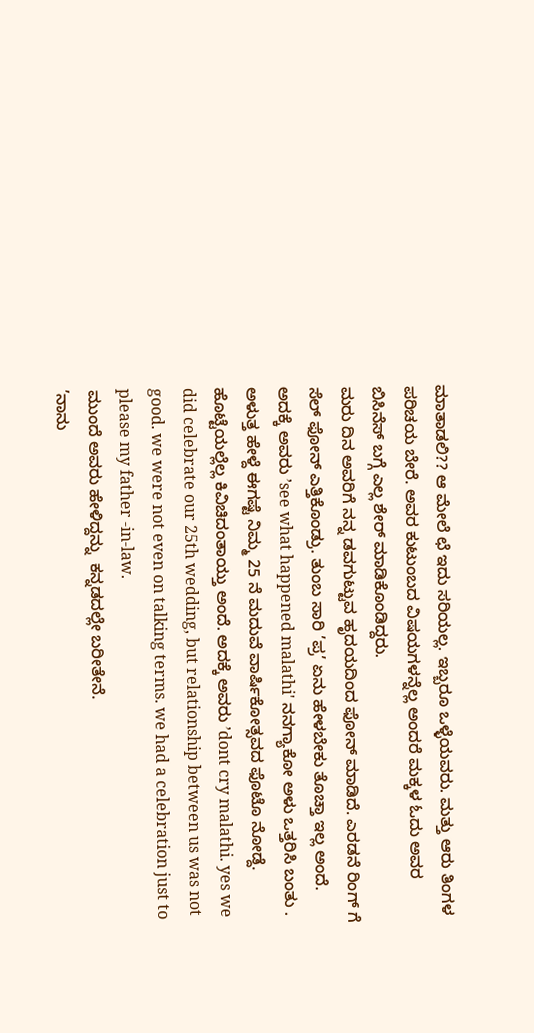ಮಾತಾಡಲಿ?? ಆ ಮೇಲೆ ಛೆ ಇದು ಸರಿಯಲ್ಲ. ಇಬ್ಬರೂ ಒಳ್ಳೆಯವರು. ಮತ್ತು ಆರು ತಿಂಗಳ ಪರಿಚಯ ಬೇರೆ. ಅವರ ಕುಟುಂಬದ ವಿಷಯಗಳನ್ನೆಲ್ಲ ಅಂದರೆ ಮಕ್ಕಳ ಓದು ಅವರ ಬಿಸಿನೆಸ್ ಬಗ್ಗೆ ಎಲ್ಲ ಶೇರ್ ಮಾಡಿಕೊಂಡಿದ್ದರು.
ಮರು ದಿನ ಅವರಿಗೆ ನನ್ನ ಡವಗುಟ್ಟುವ ಹೃದಯದಿಂದ ಫೋನ್ ಮಾಡಿದೆ. ಎರಡನೆ ರಿಂಗ್ ಗೆ ಸೆಲ್ ಫೋನ್ ಎತ್ತಿಕೊಂಡ್ರು. ತುಂಬ ಸಾರಿ ’ಪ್ರ’ ಏನು ಹೇಳಬೇಕು ತೊಚ್ತಾ ಇಲ್ಲ ಅಂದೆ. ಅದಕ್ಕೆ ಅವರು ’see what happened malathi' ನನಗ್ಯಾಕೋ ಅಳು ಒತ್ತರಿಸಿ ಬಂತು . ಅಳುತ್ತ ಹೇಳ್ದೆ ಈಗಷ್ಟೆ ನಿಮ್ಮ 25 ನೆ ಮದುವೆ ವಾರ್ಷಿಕೋತ್ಸವದ ಫೊಟೊ ನೋಡ್ದೆ. ಹೊಟ್ಟೆಯಲ್ಲೆಲ್ಲ ಕಿವಿಚಿದಂತಾಯ್ತು ಅಂದೆ. ಅದಕ್ಕೆ ಅವರು ’dont cry malathi. yes we did celebrate our 25th wedding, but relationship between us was not good. we were not even on talking terms. we had a celebration just to please my father -in-law.
ಮುಂದೆ ಅವರು ಹೇಳಿದ್ದನ್ನು  ಕನ್ನಡದಲ್ಲೇ ಬರೀತೇನೆ.
’ನಾನು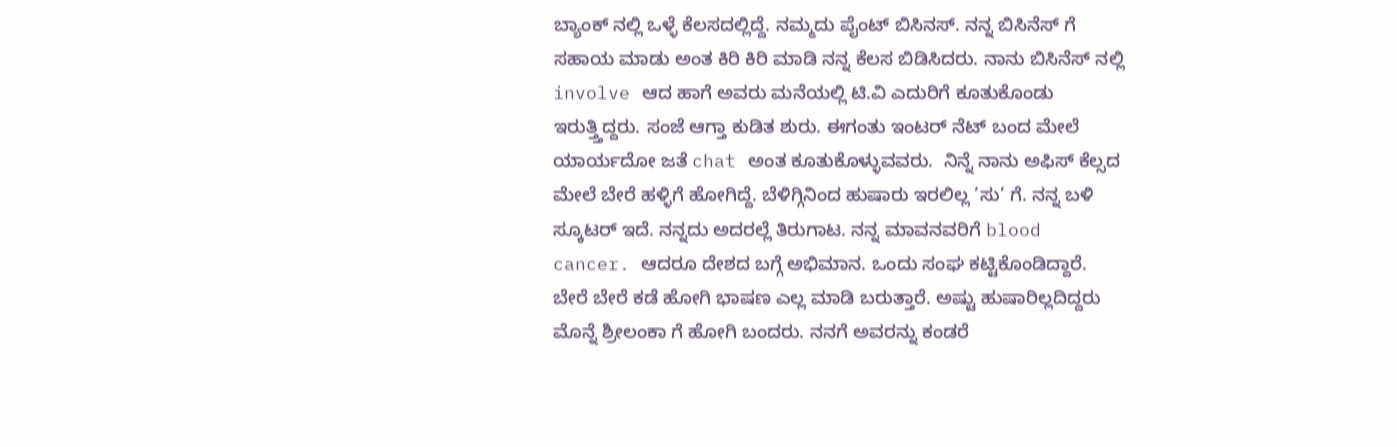ಬ್ಯಾಂಕ್ ನಲ್ಲಿ ಒಳ್ಳೆ ಕೆಲಸದಲ್ಲಿದ್ದೆ. ನಮ್ಮದು ಪೈಂಟ್ ಬಿಸಿನಸ್. ನನ್ನ ಬಿಸಿನೆಸ್ ಗೆ ಸಹಾಯ ಮಾಡು ಅಂತ ಕಿರಿ ಕಿರಿ ಮಾಡಿ ನನ್ನ ಕೆಲಸ ಬಿಡಿಸಿದರು. ನಾನು ಬಿಸಿನೆಸ್ ನಲ್ಲಿ involve ಆದ ಹಾಗೆ ಅವರು ಮನೆಯಲ್ಲಿ ಟಿ.ವಿ ಎದುರಿಗೆ ಕೂತುಕೊಂಡು ಇರುತ್ತ್ತಿದ್ದರು. ಸಂಜೆ ಆಗ್ತಾ ಕುಡಿತ ಶುರು. ಈಗಂತು ಇಂಟರ್ ನೆಟ್ ಬಂದ ಮೇಲೆ ಯಾರ್ಯದೋ ಜತೆ chat ಅಂತ ಕೂತುಕೊಳ್ಳುವವರು.  ನಿನ್ನೆ ನಾನು ಅಫಿಸ್ ಕೆಲ್ಸದ ಮೇಲೆ ಬೇರೆ ಹಳ್ಳಿಗೆ ಹೋಗಿದ್ದೆ. ಬೆಳಿಗ್ಗಿನಿಂದ ಹುಷಾರು ಇರಲಿಲ್ಲ ’ಸು’ ಗೆ. ನನ್ನ ಬಳಿ ಸ್ಕೂಟರ್ ಇದೆ. ನನ್ನದು ಅದರಲ್ಲೆ ತಿರುಗಾಟ. ನನ್ನ ಮಾವನವರಿಗೆ blood cancer. ಆದರೂ ದೇಶದ ಬಗ್ಗೆ ಅಭಿಮಾನ. ಒಂದು ಸಂಘ ಕಟ್ಟಿಕೊಂಡಿದ್ದಾರೆ. ಬೇರೆ ಬೇರೆ ಕಡೆ ಹೋಗಿ ಭಾಷಣ ಎಲ್ಲ ಮಾಡಿ ಬರುತ್ತಾರೆ. ಅಷ್ಟು ಹುಷಾರಿಲ್ಲದಿದ್ದರು ಮೊನ್ನೆ ಶ್ರೀಲಂಕಾ ಗೆ ಹೋಗಿ ಬಂದರು. ನನಗೆ ಅವರನ್ನು ಕಂಡರೆ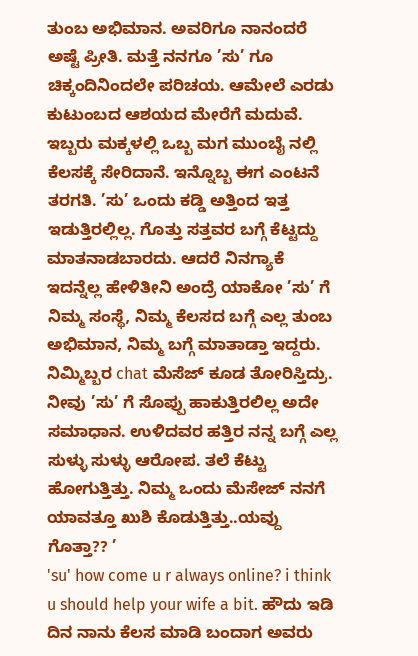ತುಂಬ ಅಭಿಮಾನ. ಅವರಿಗೂ ನಾನಂದರೆ ಅಷ್ಟೆ ಪ್ರೀತಿ. ಮತ್ತೆ ನನಗೂ ’ಸು’ ಗೂ ಚಿಕ್ಕಂದಿನಿಂದಲೇ ಪರಿಚಯ. ಆಮೇಲೆ ಎರಡು ಕುಟುಂಬದ ಆಶಯದ ಮೇರೆಗೆ ಮದುವೆ. ಇಬ್ಬರು ಮಕ್ಕಳಲ್ಲಿ ಒಬ್ಬ ಮಗ ಮುಂಬೈ ನಲ್ಲಿ ಕೆಲಸಕ್ಕೆ ಸೇರಿದಾನೆ. ಇನ್ನೊಬ್ಬ ಈಗ ಎಂಟನೆ ತರಗತಿ. ’ಸು’ ಒಂದು ಕಡ್ಡಿ ಅತ್ತಿಂದ ಇತ್ತ ಇಡುತ್ತಿರಲ್ಲಿಲ್ಲ. ಗೊತ್ತು ಸತ್ತವರ ಬಗ್ಗೆ ಕೆಟ್ಟದ್ದು ಮಾತನಾಡಬಾರದು. ಆದರೆ ನಿನಗ್ಯಾಕೆ ಇದನ್ನೆಲ್ಲ ಹೇಳಿತೀನಿ ಅಂದ್ರೆ ಯಾಕೋ ’ಸು’ ಗೆ ನಿಮ್ಮ ಸಂಸ್ಥೆ, ನಿಮ್ಮ ಕೆಲಸದ ಬಗ್ಗೆ ಎಲ್ಲ ತುಂಬ ಅಭಿಮಾನ, ನಿಮ್ಮ ಬಗ್ಗೆ ಮಾತಾಡ್ತಾ ಇದ್ದರು. ನಿಮ್ಮಿಬ್ಬರ chat ಮೆಸೆಜ್ ಕೂಡ ತೋರಿಸ್ತಿದ್ರು. ನೀವು ’ಸು’ ಗೆ ಸೊಪ್ಪು ಹಾಕುತ್ತಿರಲಿಲ್ಲ ಅದೇ ಸಮಾಧಾನ. ಉಳಿದವರ ಹತ್ತಿರ ನನ್ನ ಬಗ್ಗೆ ಎಲ್ಲ ಸುಳ್ಳು ಸುಳ್ಳು ಆರೋಪ. ತಲೆ ಕೆಟ್ಟು ಹೋಗುತ್ತಿತ್ತು. ನಿಮ್ಮ ಒಂದು ಮೆಸೇಜ್ ನನಗೆ ಯಾವತ್ತೂ ಖುಶಿ ಕೊಡುತ್ತಿತ್ತು..ಯವ್ದು ಗೊತ್ತಾ?? ’
'su' how come u r always online? i think u should help your wife a bit. ಹೌದು ಇಡಿ ದಿನ ನಾನು ಕೆಲಸ ಮಾಡಿ ಬಂದಾಗ ಅವರು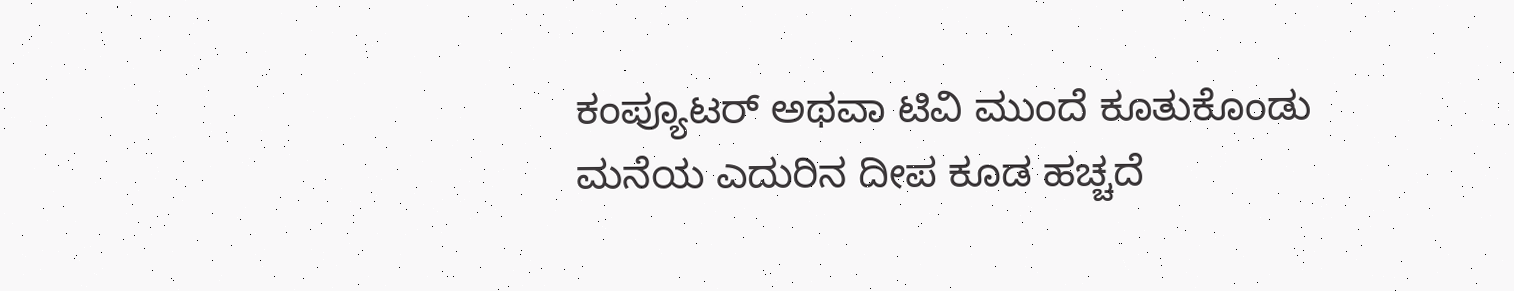ಕಂಪ್ಯೂಟರ್ ಅಥವಾ ಟಿವಿ ಮುಂದೆ ಕೂತುಕೊಂಡು ಮನೆಯ ಎದುರಿನ ದೀಪ ಕೂಡ ಹಚ್ಚದೆ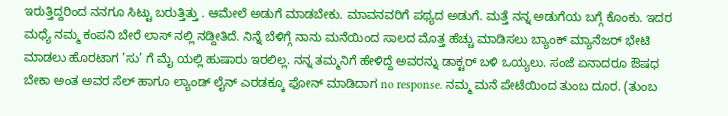ಇರುತ್ತಿದ್ದರಿಂದ ನನಗೂ ಸಿಟ್ಟು ಬರುತ್ತಿತ್ತು . ಆಮೇಲೆ ಅಡುಗೆ ಮಾಡಬೇಕು. ಮಾವನವರಿಗೆ ಪಥ್ಯದ ಅಡುಗೆ. ಮತ್ತೆ ನನ್ನ ಅಡುಗೆಯ ಬಗ್ಗೆ ಕೊಂಕು. ಇದರ ಮಧ್ಯೆ ನಮ್ಮ ಕಂಪನಿ ಬೇರೆ ಲಾಸ್ ನಲ್ಲಿ ನಡ್ದೀತಿದೆ. ನಿನ್ನೆ ಬೆಳಿಗ್ಗೆ ನಾನು ಮನೆಯಿಂದ ಸಾಲದ ಮೊತ್ತ ಹೆಚ್ಚು ಮಾಡಿಸಲು ಬ್ಯಾಂಕ್ ಮ್ಯಾನೆಜರ್ ಭೇಟಿ ಮಾಡಲು ಹೊರಟಾಗ ’ಸು’ ಗೆ ಮೈ ಯಲ್ಲಿ ಹುಷಾರು ಇರಲಿಲ್ಲ. ನನ್ನ ತಮ್ಮನಿಗೆ ಹೇಳಿದ್ದೆ ಅವರನ್ನು ಡಾಕ್ಟರ್ ಬಳಿ ಒಯ್ಯಲು. ಸಂಜೆ ಏನಾದರೂ ಔಷಧ ಬೇಕಾ ಅಂತ ಅವರ ಸೆಲ್ ಹಾಗೂ ಲ್ಯಾಂಡ್ ಲೈನ್ ಎರಡಕ್ಕೂ ಫೋನ್ ಮಾಡಿದಾಗ no response. ನಮ್ಮ ಮನೆ ಪೇಟೆಯಿಂದ ತುಂಬ ದೂರ. (ತುಂಬ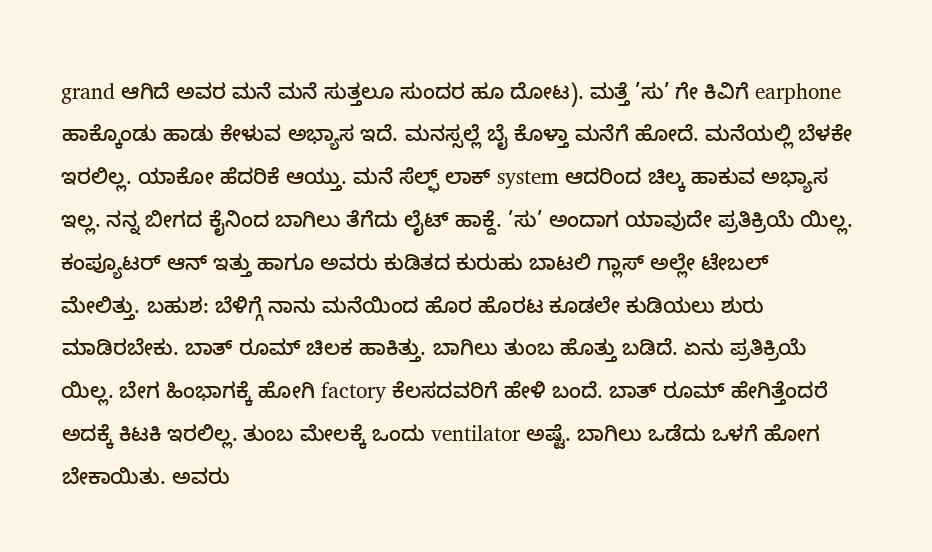grand ಆಗಿದೆ ಅವರ ಮನೆ ಮನೆ ಸುತ್ತಲೂ ಸುಂದರ ಹೂ ದೋಟ). ಮತ್ತೆ ’ಸು’ ಗೇ ಕಿವಿಗೆ earphone ಹಾಕ್ಕೊಂಡು ಹಾಡು ಕೇಳುವ ಅಭ್ಯಾಸ ಇದೆ. ಮನಸ್ಸಲ್ಲೆ ಬೈ ಕೊಳ್ತಾ ಮನೆಗೆ ಹೋದೆ. ಮನೆಯಲ್ಲಿ ಬೆಳಕೇ ಇರಲಿಲ್ಲ. ಯಾಕೋ ಹೆದರಿಕೆ ಆಯ್ತು. ಮನೆ ಸೆಲ್ಫ್ ಲಾಕ್ system ಆದರಿಂದ ಚಿಲ್ಕ ಹಾಕುವ ಅಭ್ಯಾಸ ಇಲ್ಲ. ನನ್ನ ಬೀಗದ ಕೈನಿಂದ ಬಾಗಿಲು ತೆಗೆದು ಲೈಟ್ ಹಾಕ್ದೆ. ’ಸು’ ಅಂದಾಗ ಯಾವುದೇ ಪ್ರತಿಕ್ರಿಯೆ ಯಿಲ್ಲ. ಕಂಪ್ಯೂಟರ್ ಆನ್ ಇತ್ತು ಹಾಗೂ ಅವರು ಕುಡಿತದ ಕುರುಹು ಬಾಟಲಿ ಗ್ಲಾಸ್ ಅಲ್ಲೇ ಟೇಬಲ್ ಮೇಲಿತ್ತು. ಬಹುಶ: ಬೆಳಿಗ್ಗೆ ನಾನು ಮನೆಯಿಂದ ಹೊರ ಹೊರಟ ಕೂಡಲೇ ಕುಡಿಯಲು ಶುರು ಮಾಡಿರಬೇಕು. ಬಾತ್ ರೂಮ್ ಚಿಲಕ ಹಾಕಿತ್ತು. ಬಾಗಿಲು ತುಂಬ ಹೊತ್ತು ಬಡಿದೆ. ಏನು ಪ್ರತಿಕ್ರಿಯೆ ಯಿಲ್ಲ. ಬೇಗ ಹಿಂಭಾಗಕ್ಕೆ ಹೋಗಿ factory ಕೆಲಸದವರಿಗೆ ಹೇಳಿ ಬಂದೆ. ಬಾತ್ ರೂಮ್ ಹೇಗಿತ್ತೆಂದರೆ ಅದಕ್ಕೆ ಕಿಟಕಿ ಇರಲಿಲ್ಲ. ತುಂಬ ಮೇಲಕ್ಕೆ ಒಂದು ventilator ಅಷ್ಟೆ. ಬಾಗಿಲು ಒಡೆದು ಒಳಗೆ ಹೋಗ ಬೇಕಾಯಿತು. ಅವರು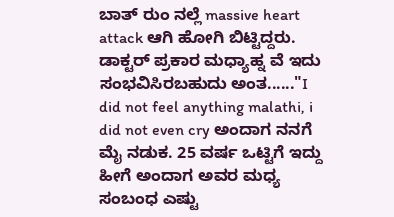ಬಾತ್ ರುಂ ನಲ್ಲೆ massive heart attack ಆಗಿ ಹೋಗಿ ಬಿಟ್ಟಿದ್ದರು. ಡಾಕ್ಟರ್ ಪ್ರಕಾರ ಮಧ್ಯಾಹ್ನ ವೆ ಇದು ಸಂಭವಿಸಿರಬಹುದು ಅಂತ......"I did not feel anything malathi, i did not even cry ಅಂದಾಗ ನನಗೆ ಮೈ ನಡುಕ. 25 ವರ್ಷ ಒಟ್ಟಿಗೆ ಇದ್ದು ಹೀಗೆ ಅಂದಾಗ ಅವರ ಮಧ್ಯ ಸಂಬಂಧ ಎಷ್ಟು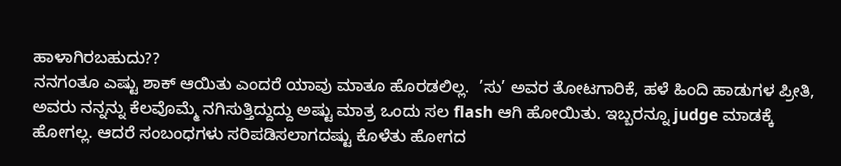ಹಾಳಾಗಿರಬಹುದು??
ನನಗಂತೂ ಎಷ್ಟು ಶಾಕ್ ಆಯಿತು ಎಂದರೆ ಯಾವು ಮಾತೂ ಹೊರಡಲಿಲ್ಲ.  ’ಸು’ ಅವರ ತೋಟಗಾರಿಕೆ, ಹಳೆ ಹಿಂದಿ ಹಾಡುಗಳ ಪ್ರೀತಿ, ಅವರು ನನ್ನನ್ನು ಕೆಲವೊಮ್ಮೆ ನಗಿಸುತ್ತಿದ್ದುದ್ದು ಅಷ್ಟು ಮಾತ್ರ ಒಂದು ಸಲ flash ಆಗಿ ಹೋಯಿತು. ಇಬ್ಬರನ್ನೂ judge ಮಾಡಕ್ಕೆ ಹೋಗಲ್ಲ. ಆದರೆ ಸಂಬಂಧಗಳು ಸರಿಪಡಿಸಲಾಗದಷ್ಟು ಕೊಳೆತು ಹೋಗದ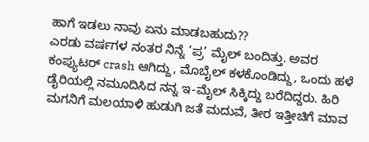ಹಾಗೆ ಇಡಲು ನಾವು ಏನು ಮಾಡಬಹುದು??
ಎರಡು ವರ್ಷಗಳ ನಂತರ ನಿನ್ನೆ ’ಪ್ರ’ ಮೈಲ್ ಬಂದಿತ್ತು. ಅವರ ಕಂಪ್ಯುಟರ್ crash ಆಗಿದ್ದು, ಮೊಬೈಲ್ ಕಳಕೊಂಡಿದ್ದು, ಒಂದು ಹಳೆ ಡೈರಿಯಲ್ಲಿ ನಮೂದಿಸಿದ ನನ್ನ ಇ-ಮೈಲ್ ಸಿಕ್ಕಿದ್ದು ಬರೆದಿದ್ದರು. ಹಿರಿ ಮಗನಿಗೆ ಮಲಯಾಳಿ ಹುಡುಗಿ ಜತೆ ಮದುವೆ, ತೀರ ಇತ್ತೀಚಿಗೆ ಮಾವ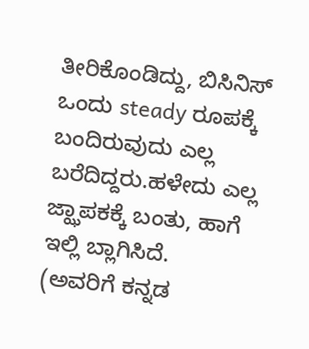ತೀರಿಕೊಂಡಿದ್ದು, ಬಿಸಿನಿಸ್ ಒಂದು steady ರೂಪಕ್ಕೆ ಬಂದಿರುವುದು ಎಲ್ಲ ಬರೆದಿದ್ದರು.ಹಳೇದು ಎಲ್ಲ ಜ್ಝಾಪಕಕ್ಕೆ ಬಂತು, ಹಾಗೆ ಇಲ್ಲಿ ಬ್ಲಾಗಿಸಿದೆ.
(ಅವರಿಗೆ ಕನ್ನಡ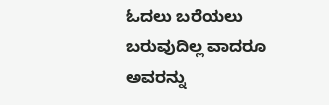ಓದಲು ಬರೆಯಲು ಬರುವುದಿಲ್ಲ ವಾದರೂ ಅವರನ್ನು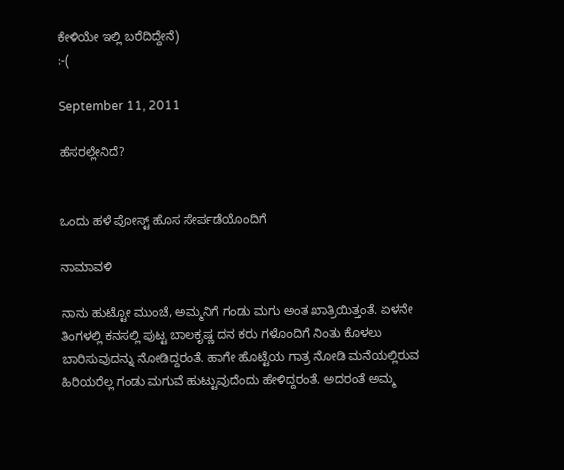ಕೇಳಿಯೇ ಇಲ್ಲಿ ಬರೆದಿದ್ದೇನೆ)
:-(

September 11, 2011

ಹೆಸರಲ್ಲೇನಿದೆ?


ಒಂದು ಹಳೆ ಪೋಸ್ಟ್ ಹೊಸ ಸೇರ್ಪಡೆಯೊಂದಿಗೆ

ನಾಮಾವಳಿ

ನಾನು ಹುಟ್ಟೋ ಮುಂಚೆ, ಅಮ್ಮನಿಗೆ ಗಂಡು ಮಗು ಅಂತ ಖಾತ್ರಿಯಿತ್ತಂತೆ. ಏಳನೇ ತಿಂಗಳಲ್ಲಿ ಕನಸಲ್ಲಿ ಪುಟ್ಟ ಬಾಲಕೃಷ್ಣ ದನ ಕರು ಗಳೊಂದಿಗೆ ನಿಂತು ಕೊಳಲು ಬಾರಿಸುವುದನ್ನು ನೋಡಿದ್ದರಂತೆ. ಹಾಗೇ ಹೊಟ್ಟೆಯ ಗಾತ್ರ ನೋಡಿ ಮನೆಯಲ್ಲಿರುವ ಹಿರಿಯರೆಲ್ಲ ಗಂಡು ಮಗುವೆ ಹುಟ್ಟುವುದೆಂದು ಹೇಳಿದ್ದರಂತೆ. ಅದರಂತೆ ಅಮ್ಮ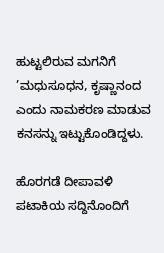ಹುಟ್ಟಲಿರುವ ಮಗನಿಗೆ ’ಮಧುಸೂಧನ, ಕೃಷ್ಣಾನಂದ ಎಂದು ನಾಮಕರಣ ಮಾಡುವ ಕನಸನ್ನು ಇಟ್ಟುಕೊಂಡಿದ್ದಳು.

ಹೊರಗಡೆ ದೀಪಾವಳಿ ಪಟಾಕಿಯ ಸದ್ದಿನೊಂದಿಗೆ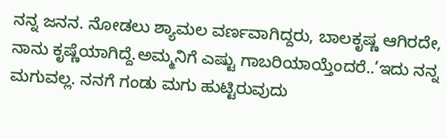ನನ್ನ ಜನನ. ನೋಡಲು ಶ್ಯಾಮಲ ವರ್ಣವಾಗಿದ್ದರು, ಬಾಲಕೃಷ್ಣ ಆಗಿರದೇ, ನಾನು ಕೃಷ್ಣೆಯಾಗಿದ್ದೆ.ಅಮ್ಮನಿಗೆ ಎಷ್ಟು ಗಾಬರಿಯಾಯ್ತೆಂದರೆ..’ಇದು ನನ್ನ ಮಗುವಲ್ಲ. ನನಗೆ ಗಂಡು ಮಗು ಹುಟ್ಟಿರುವುದು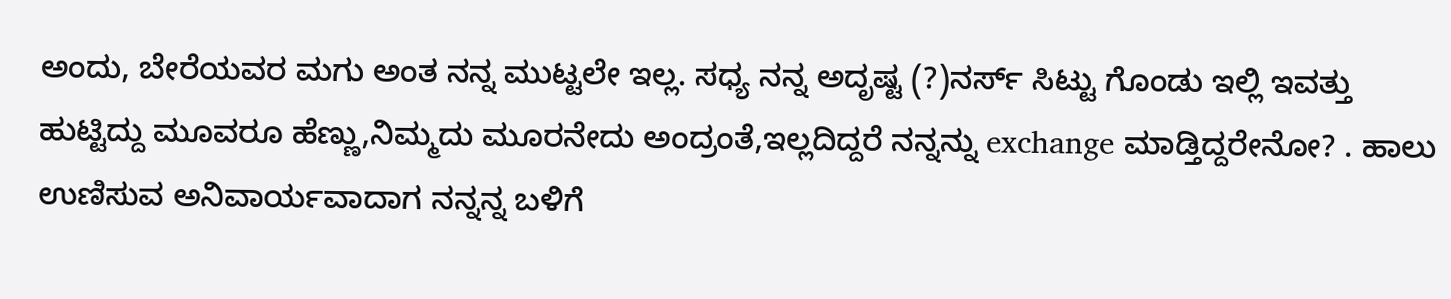ಅಂದು, ಬೇರೆಯವರ ಮಗು ಅಂತ ನನ್ನ ಮುಟ್ಟಲೇ ಇಲ್ಲ. ಸಧ್ಯ ನನ್ನ ಅದೃಷ್ಟ (?)ನರ್ಸ್ ಸಿಟ್ಟು ಗೊಂಡು ಇಲ್ಲಿ ಇವತ್ತು ಹುಟ್ಟಿದ್ದು ಮೂವರೂ ಹೆಣ್ಣು,ನಿಮ್ಮದು ಮೂರನೇದು ಅಂದ್ರಂತೆ,ಇಲ್ಲದಿದ್ದರೆ ನನ್ನನ್ನು exchange ಮಾಡ್ತಿದ್ದರೇನೋ? . ಹಾಲು ಉಣಿಸುವ ಅನಿವಾರ್ಯವಾದಾಗ ನನ್ನನ್ನ ಬಳಿಗೆ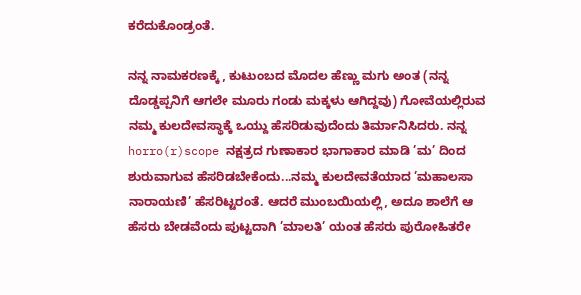ಕರೆದುಕೊಂಡ್ರಂತೆ.

ನನ್ನ ನಾಮಕರಣಕ್ಕೆ , ಕುಟುಂಬದ ಮೊದಲ ಹೆಣ್ಣು ಮಗು ಅಂತ (ನನ್ನ ದೊಡ್ಡಪ್ಪನಿಗೆ ಆಗಲೇ ಮೂರು ಗಂಡು ಮಕ್ಕಳು ಆಗಿದ್ದವು) ಗೋವೆಯಲ್ಲಿರುವ ನಮ್ಮ ಕುಲದೇವಸ್ಥಾಕ್ಕೆ ಒಯ್ದು ಹೆಸರಿಡುವುದೆಂದು ತಿರ್ಮಾನಿಸಿದರು. ನನ್ನ horro(r)scope ನಕ್ಷತ್ರದ ಗುಣಾಕಾರ ಭಾಗಾಕಾರ ಮಾಡಿ ’ಮ’ ದಿಂದ ಶುರುವಾಗುವ ಹೆಸರಿಡಬೇಕೆಂದು...ನಮ್ಮ ಕುಲದೇವತೆಯಾದ ’ಮಹಾಲಸಾ ನಾರಾಯಣಿ’ ಹೆಸರಿಟ್ಟರಂತೆ. ಆದರೆ ಮುಂಬಯಿಯಲ್ಲಿ, ಅದೂ ಶಾಲೆಗೆ ಆ ಹೆಸರು ಬೇಡವೆಂದು ಪುಟ್ಟದಾಗಿ ’ಮಾಲತಿ’ ಯಂತ ಹೆಸರು ಪುರೋಹಿತರೇ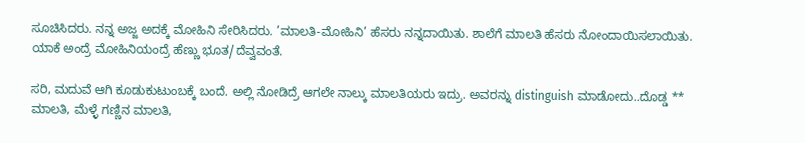ಸೂಚಿಸಿದರು. ನನ್ನ ಅಜ್ಜ ಅದಕ್ಕೆ ಮೋಹಿನಿ ಸೇರಿಸಿದರು. ’ಮಾಲತಿ-ಮೋಹಿನಿ’ ಹೆಸರು ನನ್ನದಾಯಿತು. ಶಾಲೆಗೆ ಮಾಲತಿ ಹೆಸರು ನೋಂದಾಯಿಸಲಾಯಿತು. ಯಾಕೆ ಅಂದ್ರೆ ಮೋಹಿನಿಯಂದ್ರೆ ಹೆಣ್ಣು ಭೂತ/ದೆವ್ವವಂತೆ.

ಸರಿ, ಮದುವೆ ಆಗಿ ಕೂಡುಕುಟುಂಬಕ್ಕೆ ಬಂದೆ. ಅಲ್ಲಿ ನೋಡಿದ್ರೆ ಆಗಲೇ ನಾಲ್ಕು ಮಾಲತಿಯರು ಇದ್ರು. ಅವರನ್ನು distinguish ಮಾಡೋದು..ದೊಡ್ಡ ** ಮಾಲತಿ, ಮೆಳ್ಳೆ ಗಣ್ಣಿನ ಮಾಲತಿ,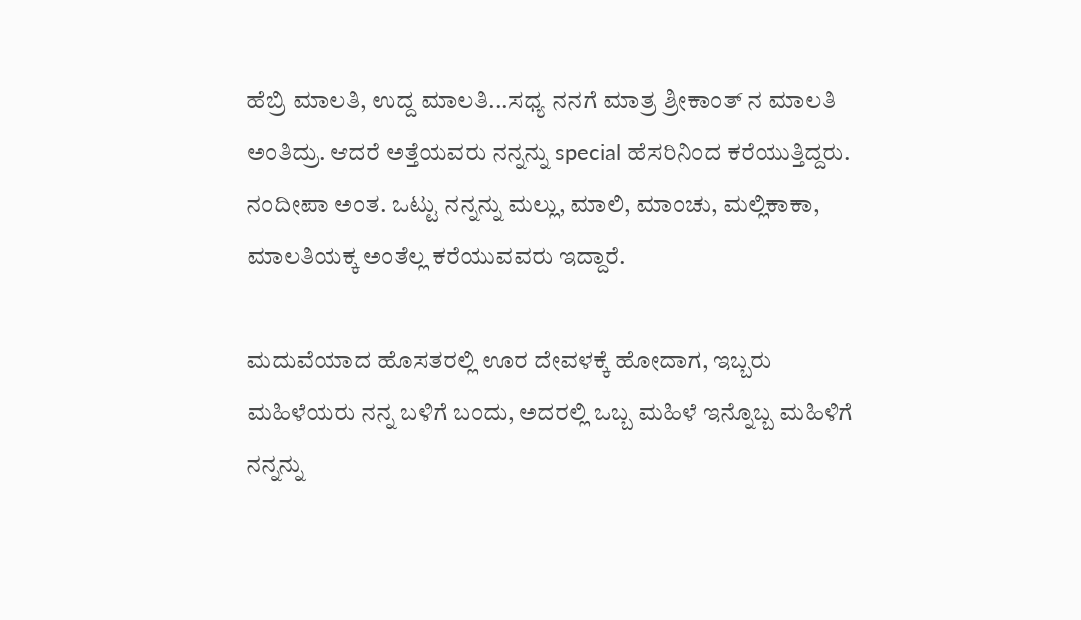ಹೆಬ್ರಿ ಮಾಲತಿ, ಉದ್ದ ಮಾಲತಿ...ಸಧ್ಯ ನನಗೆ ಮಾತ್ರ ಶ್ರೀಕಾಂತ್ ನ ಮಾಲತಿ ಅಂತಿದ್ರು. ಆದರೆ ಅತ್ತೆಯವರು ನನ್ನನ್ನು special ಹೆಸರಿನಿಂದ ಕರೆಯುತ್ತಿದ್ದರು. ನಂದೀಪಾ ಅಂತ. ಒಟ್ಟು ನನ್ನನ್ನು ಮಲ್ಲು, ಮಾಲಿ, ಮಾಂಚು, ಮಲ್ಲಿಕಾಕಾ, ಮಾಲತಿಯಕ್ಕ ಅಂತೆಲ್ಲ ಕರೆಯುವವರು ಇದ್ದಾರೆ.

ಮದುವೆಯಾದ ಹೊಸತರಲ್ಲಿ ಊರ ದೇವಳಕ್ಕೆ ಹೋದಾಗ, ಇಬ್ಬರು ಮಹಿಳೆಯರು ನನ್ನ ಬಳಿಗೆ ಬಂದು, ಅದರಲ್ಲಿ ಒಬ್ಬ ಮಹಿಳೆ ಇನ್ನೊಬ್ಬ ಮಹಿಳಿಗೆ ನನ್ನನ್ನು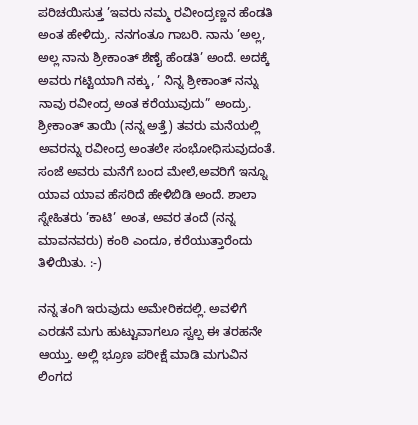ಪರಿಚಯಿಸುತ್ತ ’ಇವರು ನಮ್ಮ ರವೀಂದ್ರಣ್ಣನ ಹೆಂಡತಿ ಅಂತ ಹೇಳಿದ್ರು. ನನಗಂತೂ ಗಾಬರಿ. ನಾನು ’ಅಲ್ಲ, ಅಲ್ಲ ನಾನು ಶ್ರೀಕಾಂತ್ ಶೆಣೈ ಹೆಂಡತಿ’ ಅಂದೆ. ಅದಕ್ಕೆ ಅವರು ಗಟ್ಟಿಯಾಗಿ ನಕ್ಕು, ’ ನಿನ್ನ ಶ್ರೀಕಾಂತ್ ನನ್ನು ನಾವು ರವೀಂದ್ರ ಅಂತ ಕರೆಯುವುದು” ಅಂದ್ರು. ಶ್ರೀಕಾಂತ್ ತಾಯಿ (ನನ್ನ ಅತ್ತೆ) ತವರು ಮನೆಯಲ್ಲಿ ಅವರನ್ನು ರವೀಂದ್ರ ಅಂತಲೇ ಸಂಭೋಧಿಸುವುದಂತೆ. ಸಂಜೆ ಅವರು ಮನೆಗೆ ಬಂದ ಮೇಲೆ,ಅವರಿಗೆ ಇನ್ನೂ ಯಾವ ಯಾವ ಹೆಸರಿದೆ ಹೇಳಿಬಿಡಿ ಅಂದೆ. ಶಾಲಾ ಸ್ನೇಹಿತರು ’ಕಾಟಿ’ ಅಂತ, ಅವರ ತಂದೆ (ನನ್ನ ಮಾವನವರು) ಕಂಠಿ ಎಂದೂ, ಕರೆಯುತ್ತಾರೆಂದು ತಿಳಿಯಿತು. :-)

ನನ್ನ ತಂಗಿ ಇರುವುದು ಅಮೇರಿಕದಲ್ಲಿ. ಅವಳಿಗೆ ಎರಡನೆ ಮಗು ಹುಟ್ಟುವಾಗಲೂ ಸ್ವಲ್ಪ ಈ ತರಹನೇ ಆಯ್ತು. ಅಲ್ಲಿ ಭ್ರೂಣ ಪರೀಕ್ಷೆ ಮಾಡಿ ಮಗುವಿನ ಲಿಂಗದ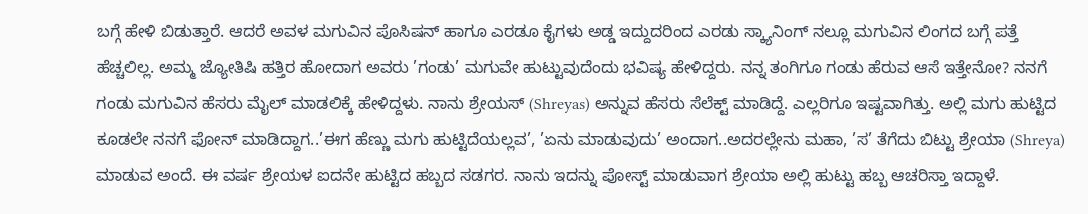ಬಗ್ಗೆ ಹೇಳಿ ಬಿಡುತ್ತಾರೆ. ಆದರೆ ಅವಳ ಮಗುವಿನ ಪೊಸಿಷನ್ ಹಾಗೂ ಎರಡೂ ಕೈಗಳು ಅಡ್ಡ ಇದ್ದುದರಿಂದ ಎರಡು ಸ್ಕ್ಯಾನಿಂಗ್ ನಲ್ಲೂ ಮಗುವಿನ ಲಿಂಗದ ಬಗ್ಗೆ ಪತ್ತೆ ಹೆಚ್ಚಲಿಲ್ಲ. ಅಮ್ಮ ಜ್ಯೋತಿಷಿ ಹತ್ತಿರ ಹೋದಾಗ ಅವರು ’ಗಂಡು’ ಮಗುವೇ ಹುಟ್ಟುವುದೆಂದು ಭವಿಷ್ಯ ಹೇಳಿದ್ದರು. ನನ್ನ ತಂಗಿಗೂ ಗಂಡು ಹೆರುವ ಆಸೆ ಇತ್ತೇನೋ? ನನಗೆ ಗಂಡು ಮಗುವಿನ ಹೆಸರು ಮೈಲ್ ಮಾಡಲಿಕ್ಕೆ ಹೇಳಿದ್ದಳು. ನಾನು ಶ್ರೇಯಸ್ (Shreyas) ಅನ್ನುವ ಹೆಸರು ಸೆಲೆಕ್ಟ್ ಮಾಡಿದ್ದೆ. ಎಲ್ಲರಿಗೂ ಇಷ್ಟವಾಗಿತ್ತು. ಅಲ್ಲಿ ಮಗು ಹುಟ್ಟಿದ ಕೂಡಲೇ ನನಗೆ ಫೋನ್ ಮಾಡಿದ್ದಾಗ..’ಈಗ ಹೆಣ್ಣು ಮಗು ಹುಟ್ಟಿದೆಯಲ್ಲವ’, ’ಏನು ಮಾಡುವುದು’ ಅಂದಾಗ..ಅದರಲ್ಲೇನು ಮಹಾ, ’ಸ’ ತೆಗೆದು ಬಿಟ್ಟು ಶ್ರೇಯಾ (Shreya) ಮಾಡುವ ಅಂದೆ. ಈ ವರ್ಷ ಶ್ರೇಯಳ ಐದನೇ ಹುಟ್ಟಿದ ಹಬ್ಬದ ಸಡಗರ. ನಾನು ಇದನ್ನು ಪೋಸ್ಟ್ ಮಾಡುವಾಗ ಶ್ರೇಯಾ ಅಲ್ಲಿ ಹುಟ್ಟು ಹಬ್ಬ ಆಚರಿಸ್ತಾ ಇದ್ದಾಳೆ.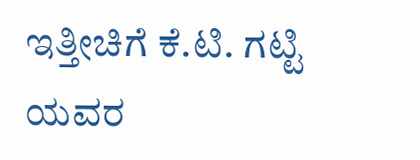ಇತ್ತೀಚಿಗೆ ಕೆ.ಟಿ. ಗಟ್ಟಿ ಯವರ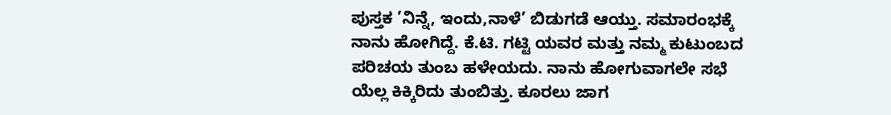ಪುಸ್ತಕ ’ನಿನ್ನೆ, ಇಂದು,ನಾಳೆ’ ಬಿಡುಗಡೆ ಆಯ್ತು. ಸಮಾರಂಭಕ್ಕೆ ನಾನು ಹೋಗಿದ್ದೆ. ಕೆ.ಟಿ. ಗಟ್ಟಿ ಯವರ ಮತ್ತು ನಮ್ಮ ಕುಟುಂಬದ ಪರಿಚಯ ತುಂಬ ಹಳೇಯದು. ನಾನು ಹೋಗುವಾಗಲೇ ಸಭೆ ಯೆಲ್ಲ ಕಿಕ್ಕಿರಿದು ತುಂಬಿತ್ತು. ಕೂರಲು ಜಾಗ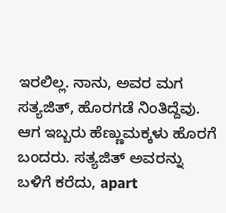ಇರಲಿಲ್ಲ. ನಾನು, ಅವರ ಮಗ ಸತ್ಯಜಿತ್, ಹೊರಗಡೆ ನಿಂತಿದ್ದೆವು. ಆಗ ಇಬ್ಬರು ಹೆಣ್ಣುಮಕ್ಕಳು ಹೊರಗೆ ಬಂದರು. ಸತ್ಯಜಿತ್ ಅವರನ್ನು ಬಳಿಗೆ ಕರೆದು, apart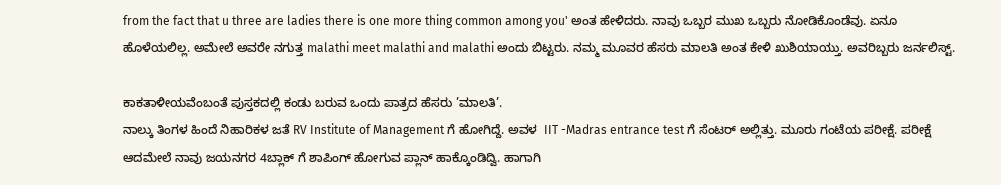from the fact that u three are ladies there is one more thing common among you' ಅಂತ ಹೇಳಿದರು. ನಾವು ಒಬ್ಬರ ಮುಖ ಒಬ್ಬರು ನೋಡಿಕೊಂಡೆವು. ಏನೂ ಹೊಳೆಯಲಿಲ್ಲ. ಅಮೇಲೆ ಅವರೇ ನಗುತ್ತ malathi meet malathi and malathi ಅಂದು ಬಿಟ್ಟರು. ನಮ್ಮ ಮೂವರ ಹೆಸರು ಮಾಲತಿ ಅಂತ ಕೇಳಿ ಖುಶಿಯಾಯ್ತು. ಅವರಿಬ್ಬರು ಜರ್ನಲಿಸ್ಟ್.

ಕಾಕತಾಳೀಯವೆಂಬಂತೆ ಪುಸ್ತಕದಲ್ಲಿ ಕಂಡು ಬರುವ ಒಂದು ಪಾತ್ರದ ಹೆಸರು ’ಮಾಲತಿ’.
ನಾಲ್ಕು ತಿಂಗಳ ಹಿಂದೆ ನಿಹಾರಿಕಳ ಜತೆ RV Institute of Management ಗೆ ಹೋಗಿದ್ದೆ. ಅವಳ  IIT -Madras entrance test ಗೆ ಸೆಂಟರ್ ಅಲ್ಲಿತ್ತು. ಮೂರು ಗಂಟೆಯ ಪರೀಕ್ಷೆ. ಪರೀಕ್ಷೆ ಆದಮೇಲೆ ನಾವು ಜಯನಗರ 4ಬ್ಲಾಕ್ ಗೆ ಶಾಪಿಂಗ್ ಹೋಗುವ ಪ್ಲಾನ್ ಹಾಕ್ಕೊಂಡಿದ್ವಿ. ಹಾಗಾಗಿ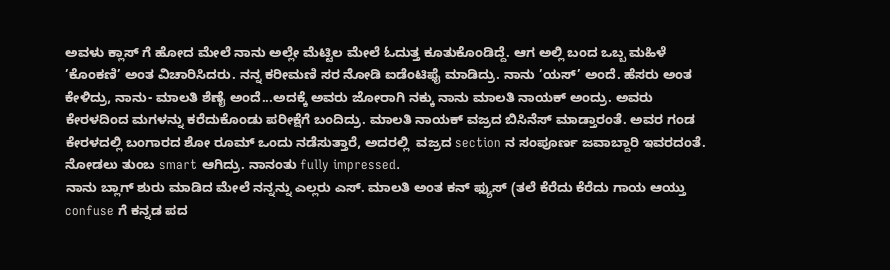ಅವಳು ಕ್ಲಾಸ್ ಗೆ ಹೋದ ಮೇಲೆ ನಾನು ಅಲ್ಲೇ ಮೆಟ್ಟಿಲ ಮೇಲೆ ಓದುತ್ತ ಕೂತುಕೊಂಡಿದ್ದೆ. ಆಗ ಅಲ್ಲಿ ಬಂದ ಒಬ್ಬ ಮಹಿಳೆ ’ಕೊಂಕಣಿ’ ಅಂತ ವಿಚಾರಿಸಿದರು. ನನ್ನ ಕರೀಮಣಿ ಸರ ನೋಡಿ ಐಡೆಂಟಿಫೈ ಮಾಡಿದ್ರು. ನಾನು ’ಯಸ್’ ಅಂದೆ. ಹೆಸರು ಅಂತ ಕೇಳಿದ್ರು, ನಾನು- ಮಾಲತಿ ಶೆಣೈ ಅಂದೆ...ಅದಕ್ಕೆ ಅವರು ಜೋರಾಗಿ ನಕ್ಕು ನಾನು ಮಾಲತಿ ನಾಯಕ್ ಅಂದ್ರು. ಅವರು ಕೇರಳದಿಂದ ಮಗಳನ್ನು ಕರೆದುಕೊಂಡು ಪರೀಕ್ಷೆಗೆ ಬಂದಿದ್ರು. ಮಾಲತಿ ನಾಯಕ್ ವಜ್ರದ ಬಿಸಿನೆಸ್ ಮಾಡ್ತಾರಂತೆ. ಅವರ ಗಂಡ ಕೇರಳದಲ್ಲಿ ಬಂಗಾರದ ಶೋ ರೂಮ್ ಒಂದು ನಡೆಸುತ್ತಾರೆ, ಅದರಲ್ಲಿ  ವಜ್ರದ section ನ ಸಂಪೂರ್ಣ ಜವಾಬ್ದಾರಿ ಇವರದಂತೆ. ನೋಡಲು ತುಂಬ smart ಆಗಿದ್ರು. ನಾನಂತು fully impressed.
ನಾನು ಬ್ಲಾಗ್ ಶುರು ಮಾಡಿದ ಮೇಲೆ ನನ್ನನ್ನು ಎಲ್ಲರು ಎಸ್. ಮಾಲತಿ ಅಂತ ಕನ್ ಫ್ಯುಸ್ (ತಲೆ ಕೆರೆದು ಕೆರೆದು ಗಾಯ ಆಯ್ತು confuse ಗೆ ಕನ್ನಡ ಪದ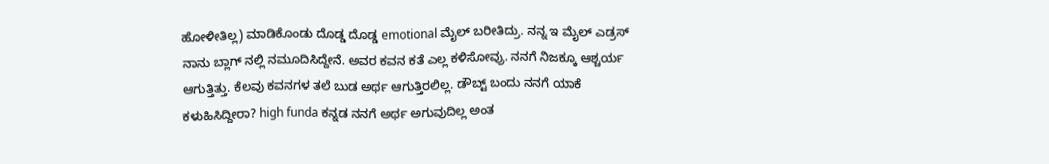ಹೋಳೀತಿಲ್ಲ) ಮಾಡಿಕೊಂಡು ದೊಡ್ಡ ದೊಡ್ಡ emotional ಮೈಲ್ ಬರೀತಿದ್ರು. ನನ್ನ ಇ ಮೈಲ್ ಎಡ್ರಸ್ ನಾನು ಬ್ಲಾಗ್ ನಲ್ಲಿ ನಮೂದಿಸಿದ್ದೇನೆ. ಅವರ ಕವನ ಕತೆ ಎಲ್ಲ ಕಳಿಸೋವ್ರು. ನನಗೆ ನಿಜಕ್ಕೂ ಆಶ್ಚರ್ಯ ಆಗುತ್ತಿತ್ತು. ಕೆಲವು ಕವನಗಳ ತಲೆ ಬುಡ ಅರ್ಥ ಆಗುತ್ತಿರಲಿಲ್ಲ. ಡೌಬ್ಟ್ ಬಂದು ನನಗೆ ಯಾಕೆ ಕಳುಹಿಸಿದ್ದೀರಾ? high funda ಕನ್ನಡ ನನಗೆ ಅರ್ಥ ಅಗುವುದಿಲ್ಲ ಅಂತ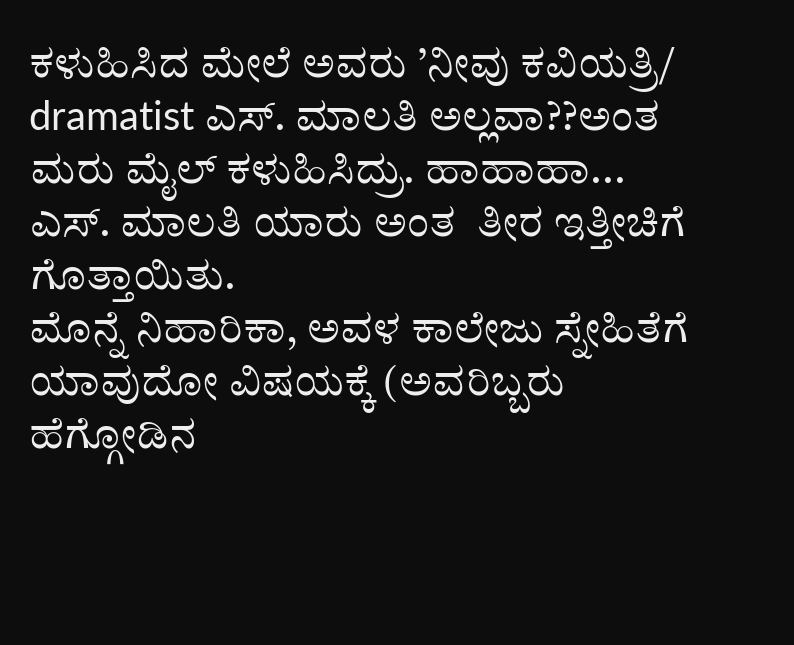ಕಳುಹಿಸಿದ ಮೇಲೆ ಅವರು ’ನೀವು ಕವಿಯತ್ರಿ/ dramatist ಎಸ್. ಮಾಲತಿ ಅಲ್ಲವಾ??ಅಂತ ಮರು ಮೈಲ್ ಕಳುಹಿಸಿದ್ರು. ಹಾಹಾಹಾ...  ಎಸ್. ಮಾಲತಿ ಯಾರು ಅಂತ  ತೀರ ಇತ್ತೀಚಿಗೆ ಗೊತ್ತಾಯಿತು.
ಮೊನ್ನೆ ನಿಹಾರಿಕಾ, ಅವಳ ಕಾಲೇಜು ಸ್ನೇಹಿತೆಗೆ ಯಾವುದೋ ವಿಷಯಕ್ಕೆ (ಅವರಿಬ್ಬರು ಹೆಗ್ಗೋಡಿನ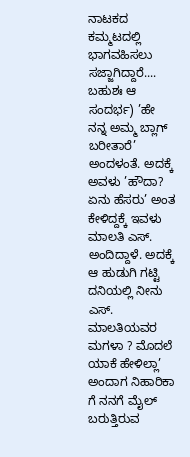ನಾಟಕದ ಕಮ್ಮಟದಲ್ಲಿ ಭಾಗವಹಿಸಲು ಸಜ್ಜಾಗಿದ್ದಾರೆ.... ಬಹುಶಃ ಆ ಸಂದರ್ಭ) ’ಹೇ ನನ್ನ ಅಮ್ಮ ಬ್ಲಾಗ್ ಬರೀತಾರೆ’ ಅಂದಳಂತೆ. ಅದಕ್ಕೆ ಅವಳು ’ಹೌದಾ? ಏನು ಹೆಸರು’ ಅಂತ ಕೇಳಿದ್ದಕ್ಕೆ ಇವಳು ಮಾಲತಿ ಎಸ್. ಅಂದಿದ್ದಾಳೆ. ಅದಕ್ಕೆ ಆ ಹುಡುಗಿ ಗಟ್ಟಿ ದನಿಯಲ್ಲಿ ನೀನು ಎಸ್. ಮಾಲತಿಯವರ ಮಗಳಾ ? ಮೊದಲೆ ಯಾಕೆ ಹೇಳಿಲ್ಲಾ’ ಅಂದಾಗ ನಿಹಾರಿಕಾ ಗೆ ನನಗೆ ಮೈಲ್ ಬರುತ್ತಿರುವ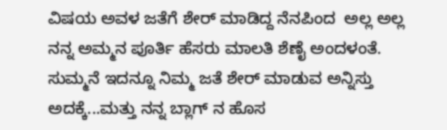ವಿಷಯ ಅವಳ ಜತೆಗೆ ಶೇರ್ ಮಾಡಿದ್ದ ನೆನಪಿಂದ  ಅಲ್ಲ ಅಲ್ಲ ನನ್ನ ಅಮ್ಮನ ಪೂರ್ತಿ ಹೆಸರು ಮಾಲತಿ ಶೆಣೈ ಅಂದಳಂತೆ.
ಸುಮ್ಮನೆ ಇದನ್ನೂ ನಿಮ್ಮ ಜತೆ ಶೇರ್ ಮಾಡುವ ಅನ್ನಿಸ್ತು ಅದಕ್ಕೆ...ಮತ್ತು ನನ್ನ ಬ್ಲಾಗ್ ನ ಹೊಸ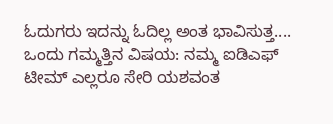ಓದುಗರು ಇದನ್ನು ಓದಿಲ್ಲ ಅಂತ ಭಾವಿಸುತ್ತ....
ಒಂದು ಗಮ್ಮತ್ತಿನ ವಿಷಯ: ನಮ್ಮ ಐಡಿಎಫ್ ಟೀಮ್ ಎಲ್ಲರೂ ಸೇರಿ ಯಶವಂತ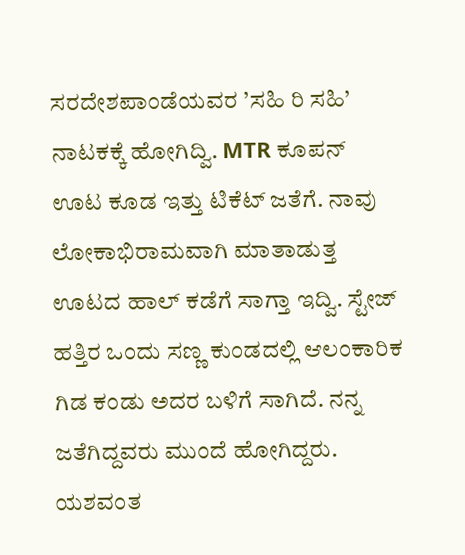ಸರದೇಶಪಾಂಡೆಯವರ ’ಸಹಿ ರಿ ಸಹಿ’ ನಾಟಕಕ್ಕೆ ಹೋಗಿದ್ವಿ. MTR ಕೂಪನ್ ಊಟ ಕೂಡ ಇತ್ತು ಟಿಕೆಟ್ ಜತೆಗೆ. ನಾವು ಲೋಕಾಭಿರಾಮವಾಗಿ ಮಾತಾಡುತ್ತ ಊಟದ ಹಾಲ್ ಕಡೆಗೆ ಸಾಗ್ತಾ ಇದ್ವಿ. ಸ್ಟೇಜ್ ಹತ್ತಿರ ಒಂದು ಸಣ್ಣ ಕುಂಡದಲ್ಲಿ ಆಲಂಕಾರಿಕ ಗಿಡ ಕಂಡು ಅದರ ಬಳಿಗೆ ಸಾಗಿದೆ. ನನ್ನ ಜತೆಗಿದ್ದವರು ಮುಂದೆ ಹೋಗಿದ್ದರು. ಯಶವಂತ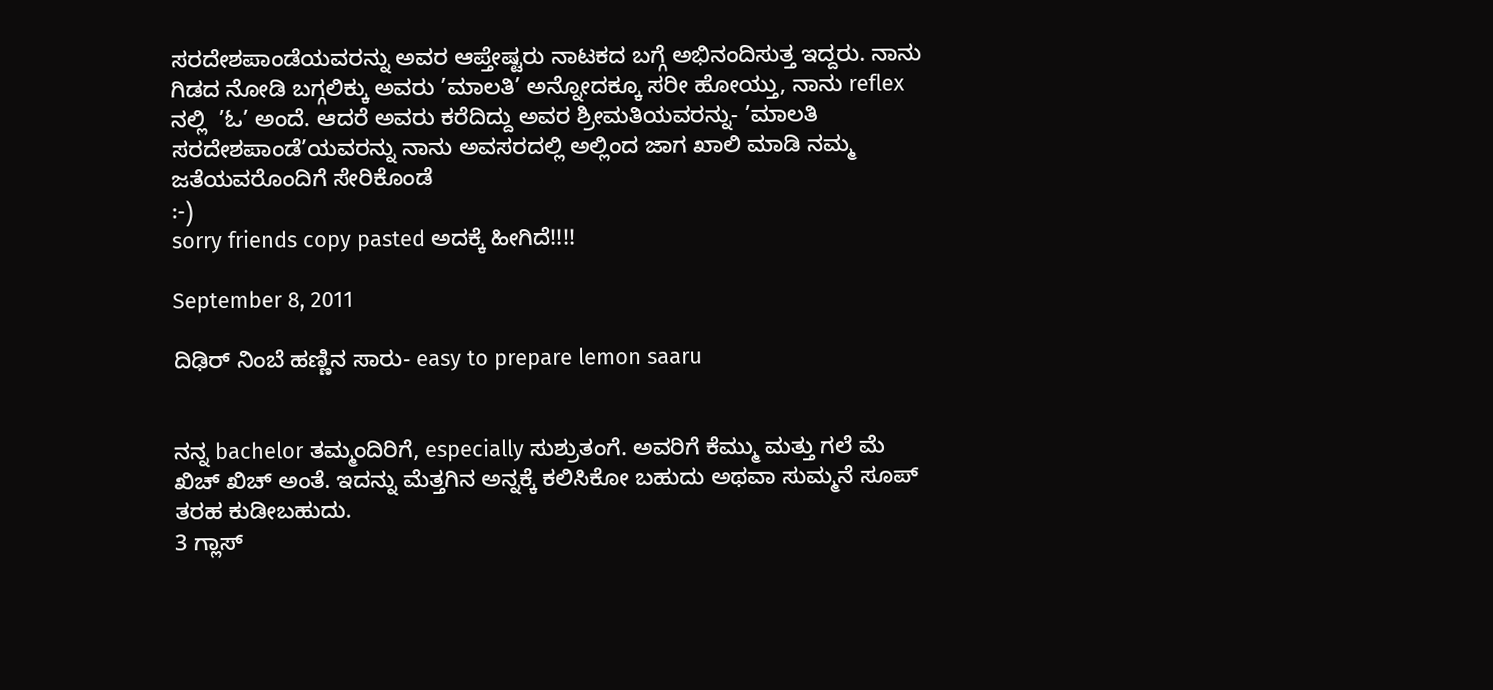ಸರದೇಶಪಾಂಡೆಯವರನ್ನು ಅವರ ಆಪ್ತೇಷ್ಟರು ನಾಟಕದ ಬಗ್ಗೆ ಅಭಿನಂದಿಸುತ್ತ ಇದ್ದರು. ನಾನು ಗಿಡದ ನೋಡಿ ಬಗ್ಗಲಿಕ್ಕು ಅವರು ’ಮಾಲತಿ’ ಅನ್ನೋದಕ್ಕೂ ಸರೀ ಹೋಯ್ತು, ನಾನು reflex ನಲ್ಲಿ  ’ಓ’ ಅಂದೆ. ಆದರೆ ಅವರು ಕರೆದಿದ್ದು ಅವರ ಶ್ರೀಮತಿಯವರನ್ನು- ’ಮಾಲತಿ ಸರದೇಶಪಾಂಡೆ’ಯವರನ್ನು ನಾನು ಅವಸರದಲ್ಲಿ ಅಲ್ಲಿಂದ ಜಾಗ ಖಾಲಿ ಮಾಡಿ ನಮ್ಮ ಜತೆಯವರೊಂದಿಗೆ ಸೇರಿಕೊಂಡೆ
:-)
sorry friends copy pasted ಅದಕ್ಕೆ ಹೀಗಿದೆ!!!!

September 8, 2011

ದಿಢಿರ್ ನಿಂಬೆ ಹಣ್ಣಿನ ಸಾರು- easy to prepare lemon saaru


ನನ್ನ bachelor ತಮ್ಮಂದಿರಿಗೆ, especially ಸುಶ್ರುತಂಗೆ. ಅವರಿಗೆ ಕೆಮ್ಮು ಮತ್ತು ಗಲೆ ಮೆ ಖಿಚ್ ಖಿಚ್ ಅಂತೆ. ಇದನ್ನು ಮೆತ್ತಗಿನ ಅನ್ನಕ್ಕೆ ಕಲಿಸಿಕೋ ಬಹುದು ಅಥವಾ ಸುಮ್ಮನೆ ಸೂಪ್ ತರಹ ಕುಡೀಬಹುದು.
3 ಗ್ಲಾಸ್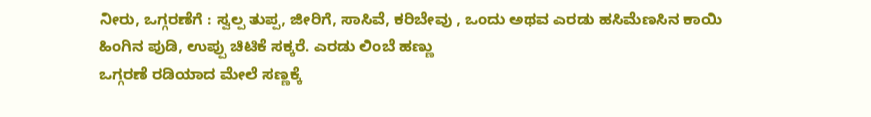ನೀರು, ಒಗ್ಗರಣೆಗೆ : ಸ್ವಲ್ಪ ತುಪ್ಪ, ಜೀರಿಗೆ, ಸಾಸಿವೆ, ಕರಿಬೇವು , ಒಂದು ಅಥವ ಎರಡು ಹಸಿಮೆಣಸಿನ ಕಾಯಿ ಹಿಂಗಿನ ಪುಡಿ, ಉಪ್ಪು ಚಿಟಿಕೆ ಸಕ್ಕರೆ. ಎರಡು ಲಿಂಬೆ ಹಣ್ಣು
ಒಗ್ಗರಣೆ ರಡಿಯಾದ ಮೇಲೆ ಸಣ್ಣಕ್ಕೆ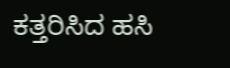ಕತ್ತರಿಸಿದ ಹಸಿ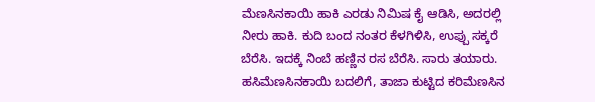ಮೆಣಸಿನಕಾಯಿ ಹಾಕಿ ಎರಡು ನಿಮಿಷ ಕೈ ಆಡಿಸಿ, ಅದರಲ್ಲಿ ನೀರು ಹಾಕಿ. ಕುದಿ ಬಂದ ನಂತರ ಕೆಳಗಿಳಿಸಿ, ಉಪ್ಪು ಸಕ್ಕರೆ ಬೆರೆಸಿ. ಇದಕ್ಕೆ ನಿಂಬೆ ಹಣ್ಣಿನ ರಸ ಬೆರೆಸಿ. ಸಾರು ತಯಾರು.
ಹಸಿಮೆಣಸಿನಕಾಯಿ ಬದಲಿಗೆ, ತಾಜಾ ಕುಟ್ಟಿದ ಕರಿಮೆಣಸಿನ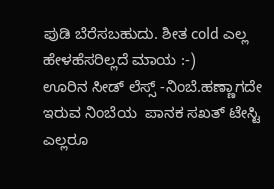ಪುಡಿ ಬೆರೆಸಬಹುದು. ಶೀತ cold ಎಲ್ಲ ಹೇಳಹೆಸರಿಲ್ಲದೆ ಮಾಯ :-)
ಊರಿನ ಸೀಡ್ ಲೆಸ್ಸ್ -ನಿಂಬೆ.ಹಣ್ಣಾಗದೇ ಇರುವ ನಿಂಬೆಯ  ಪಾನಕ ಸಖತ್ ಟೇಸ್ಟಿ
ಎಲ್ಲರೂ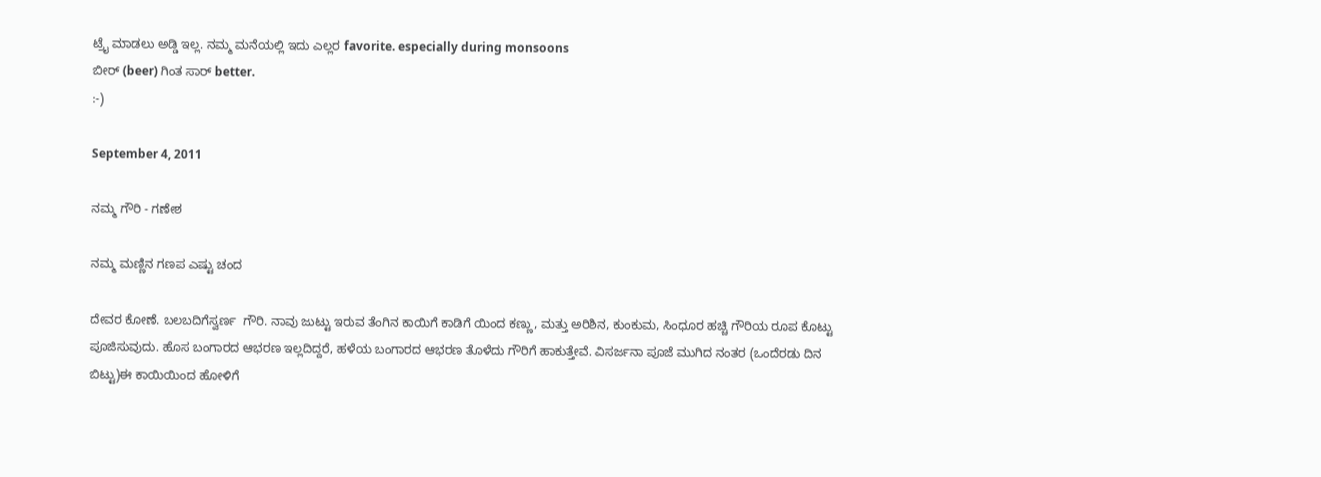ಟ್ರೈ ಮಾಡಲು ಅಡ್ಡಿ ಇಲ್ಲ. ನಮ್ಮ ಮನೆಯಲ್ಲಿ ಇದು ಎಲ್ಲರ favorite. especially during monsoons
ಬೀರ್ (beer) ಗಿಂತ ಸಾರ್ better.
:-)

September 4, 2011

ನಮ್ಮ ಗೌರಿ - ಗಣೇಶ

ನಮ್ಮ ಮಣ್ಣಿನ ಗಣಪ ಎಷ್ಟು ಚಂದ

ದೇವರ ಕೋಣೆ. ಬಲಬದಿಗೆಸ್ವರ್ಣ  ಗೌರಿ. ನಾವು ಜುಟ್ಟು ಇರುವ ತೆಂಗಿನ ಕಾಯಿಗೆ ಕಾಡಿಗೆ ಯಿಂದ ಕಣ್ಣು, ಮತ್ತು ಅರಿಶಿನ, ಕುಂಕುಮ, ಸಿಂಧೂರ ಹಚ್ಚಿ ಗೌರಿಯ ರೂಪ ಕೊಟ್ಟು ಪೂಜಿಸುವುದು. ಹೊಸ ಬಂಗಾರದ ಆಭರಣ ಇಲ್ಲದಿದ್ದರೆ, ಹಳೆಯ ಬಂಗಾರದ ಆಭರಣ ತೊಳೆದು ಗೌರಿಗೆ ಹಾಕುತ್ತೇವೆ. ವಿಸರ್ಜನಾ ಪೂಜೆ ಮುಗಿದ ನಂತರ (ಒಂದೆರಡು ದಿನ ಬಿಟ್ಟು)ಈ ಕಾಯಿಯಿಂದ ಹೋಳಿಗೆ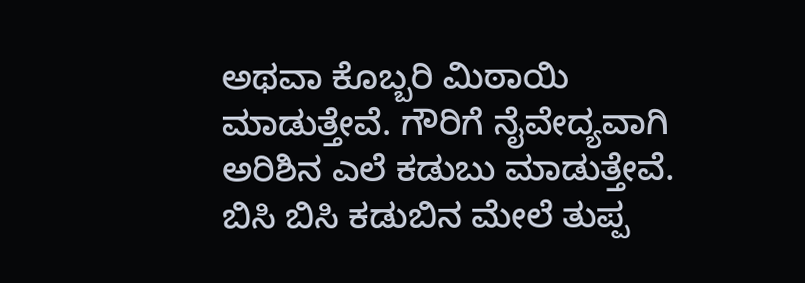ಅಥವಾ ಕೊಬ್ಬರಿ ಮಿಠಾಯಿ ಮಾಡುತ್ತೇವೆ. ಗೌರಿಗೆ ನೈವೇದ್ಯವಾಗಿ ಅರಿಶಿನ ಎಲೆ ಕಡುಬು ಮಾಡುತ್ತೇವೆ. ಬಿಸಿ ಬಿಸಿ ಕಡುಬಿನ ಮೇಲೆ ತುಪ್ಪ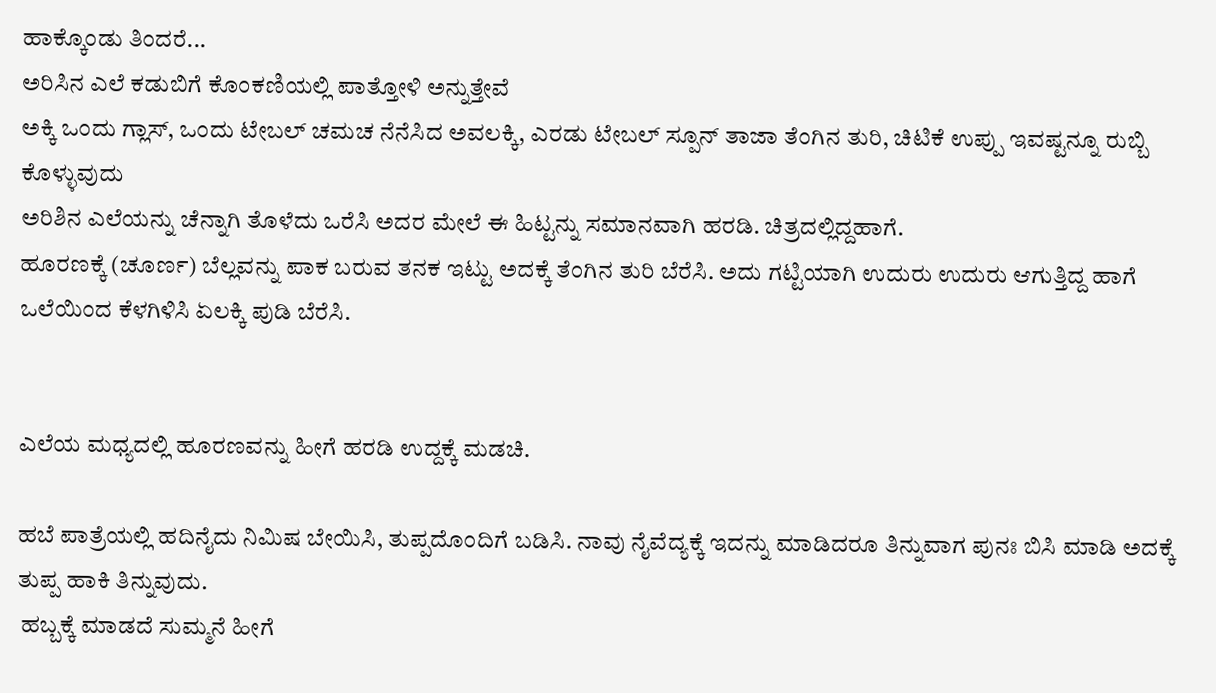ಹಾಕ್ಕೊಂಡು ತಿಂದರೆ...
ಅರಿಸಿನ ಎಲೆ ಕಡುಬಿಗೆ ಕೊಂಕಣಿಯಲ್ಲಿ ಪಾತ್ತೋಳಿ ಅನ್ನುತ್ತೇವೆ
ಅಕ್ಕಿ ಒಂದು ಗ್ಲಾಸ್, ಒಂದು ಟೇಬಲ್ ಚಮಚ ನೆನೆಸಿದ ಅವಲಕ್ಕಿ, ಎರಡು ಟೇಬಲ್ ಸ್ಪೂನ್ ತಾಜಾ ತೆಂಗಿನ ತುರಿ, ಚಿಟಿಕೆ ಉಪ್ಪು ಇವಷ್ಟನ್ನೂ ರುಬ್ಬಿ ಕೊಳ್ಳುವುದು
ಅರಿಶಿನ ಎಲೆಯನ್ನು ಚೆನ್ನಾಗಿ ತೊಳೆದು ಒರೆಸಿ ಅದರ ಮೇಲೆ ಈ ಹಿಟ್ಟನ್ನು ಸಮಾನವಾಗಿ ಹರಡಿ. ಚಿತ್ರದಲ್ಲಿದ್ದಹಾಗೆ.
ಹೂರಣಕ್ಕೆ (ಚೂರ್ಣ) ಬೆಲ್ಲವನ್ನು ಪಾಕ ಬರುವ ತನಕ ಇಟ್ಟು ಅದಕ್ಕೆ ತೆಂಗಿನ ತುರಿ ಬೆರೆಸಿ. ಅದು ಗಟ್ಟಿಯಾಗಿ ಉದುರು ಉದುರು ಆಗುತ್ತಿದ್ದ ಹಾಗೆ ಒಲೆಯಿಂದ ಕೆಳಗಿಳಿಸಿ ಏಲಕ್ಕಿ ಪುಡಿ ಬೆರೆಸಿ.


ಎಲೆಯ ಮಧ್ಯದಲ್ಲಿ ಹೂರಣವನ್ನು ಹೀಗೆ ಹರಡಿ ಉದ್ದಕ್ಕೆ ಮಡಚಿ.

ಹಬೆ ಪಾತ್ರೆಯಲ್ಲಿ ಹದಿನೈದು ನಿಮಿಷ ಬೇಯಿಸಿ, ತುಪ್ಪದೊಂದಿಗೆ ಬಡಿಸಿ. ನಾವು ನೈವೆದ್ಯಕ್ಕೆ ಇದನ್ನು ಮಾಡಿದರೂ ತಿನ್ನುವಾಗ ಪುನಃ ಬಿಸಿ ಮಾಡಿ ಅದಕ್ಕೆ ತುಪ್ಪ ಹಾಕಿ ತಿನ್ನುವುದು.
 ಹಬ್ಬಕ್ಕೆ ಮಾಡದೆ ಸುಮ್ಮನೆ ಹೀಗೆ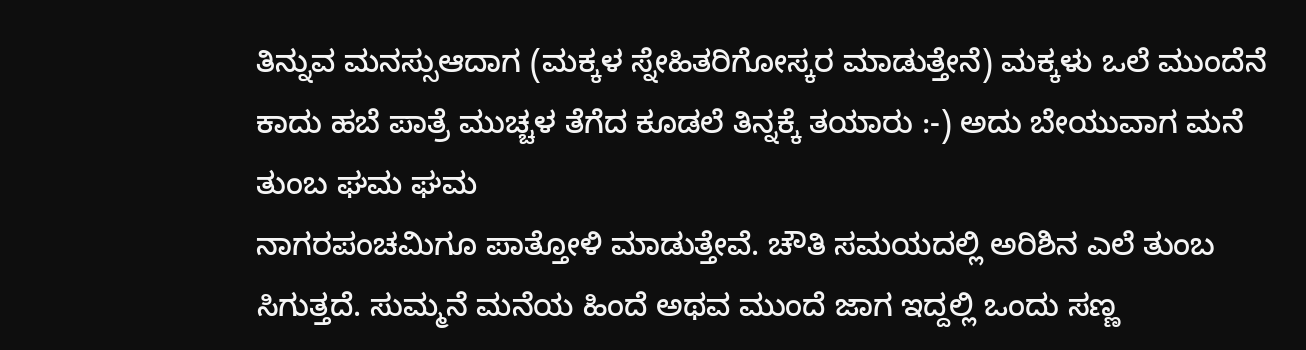ತಿನ್ನುವ ಮನಸ್ಸುಆದಾಗ (ಮಕ್ಕಳ ಸ್ನೇಹಿತರಿಗೋಸ್ಕರ ಮಾಡುತ್ತೇನೆ) ಮಕ್ಕಳು ಒಲೆ ಮುಂದೆನೆ ಕಾದು ಹಬೆ ಪಾತ್ರೆ ಮುಚ್ಚಳ ತೆಗೆದ ಕೂಡಲೆ ತಿನ್ನಕ್ಕೆ ತಯಾರು :-) ಅದು ಬೇಯುವಾಗ ಮನೆ ತುಂಬ ಘಮ ಘಮ
ನಾಗರಪಂಚಮಿಗೂ ಪಾತ್ತೋಳಿ ಮಾಡುತ್ತೇವೆ. ಚೌತಿ ಸಮಯದಲ್ಲಿ ಅರಿಶಿನ ಎಲೆ ತುಂಬ ಸಿಗುತ್ತದೆ. ಸುಮ್ಮನೆ ಮನೆಯ ಹಿಂದೆ ಅಥವ ಮುಂದೆ ಜಾಗ ಇದ್ದಲ್ಲಿ ಒಂದು ಸಣ್ಣ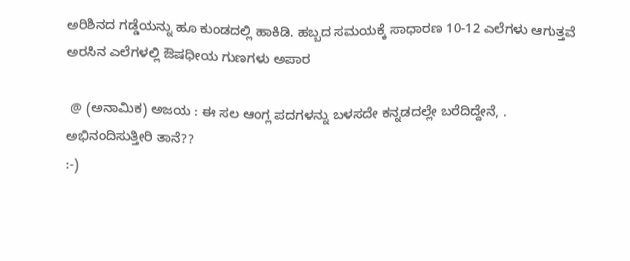ಅರಿಶಿನದ ಗಡ್ಡೆಯನ್ನು ಹೂ ಕುಂಡದಲ್ಲಿ ಹಾಕಿಡಿ. ಹಬ್ಬದ ಸಮಯಕ್ಕೆ ಸಾಧಾರಣ 10-12 ಎಲೆಗಳು ಆಗುತ್ತವೆ
ಅರಸಿನ ಎಲೆಗಳಲ್ಲಿ ಔಷಧೀಯ ಗುಣಗಳು ಅಪಾರ

 @ (ಅನಾಮಿಕ) ಅಜಯ : ಈ ಸಲ ಆಂಗ್ಲ ಪದಗಳನ್ನು ಬಳಸದೇ ಕನ್ನಡದಲ್ಲೇ ಬರೆದಿದ್ದೇನೆ, . ಅಭಿನಂದಿಸುತ್ತೀರಿ ತಾನೆ??
:-)